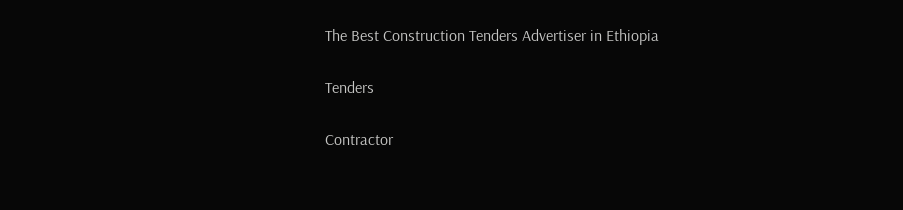The Best Construction Tenders Advertiser in Ethiopia

Tenders

Contractor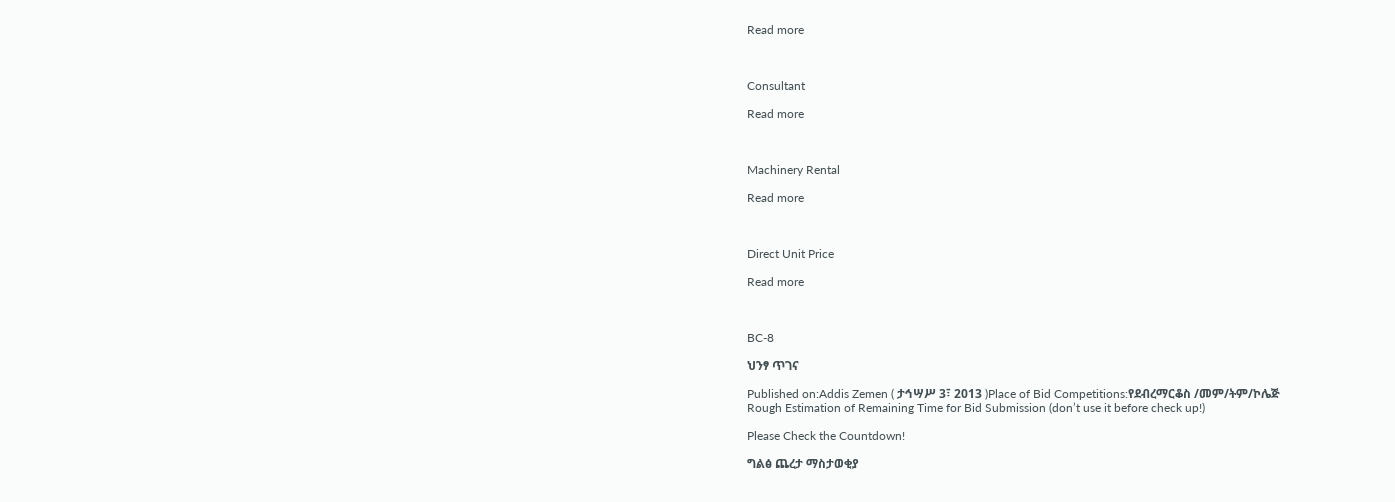Read more



Consultant

Read more



Machinery Rental

Read more



Direct Unit Price

Read more



BC-8

ህንፃ ጥገና

Published on:Addis Zemen ( ታኅሣሥ 3፣ 2013 )Place of Bid Competitions:የደብረማርቆስ /መም/ትም/ኮሌጅ
Rough Estimation of Remaining Time for Bid Submission (don’t use it before check up!)

Please Check the Countdown!

ግልፅ ጨረታ ማስታወቂያ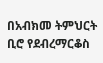በአብክመ ትምህርት ቢሮ የደብረማርቆስ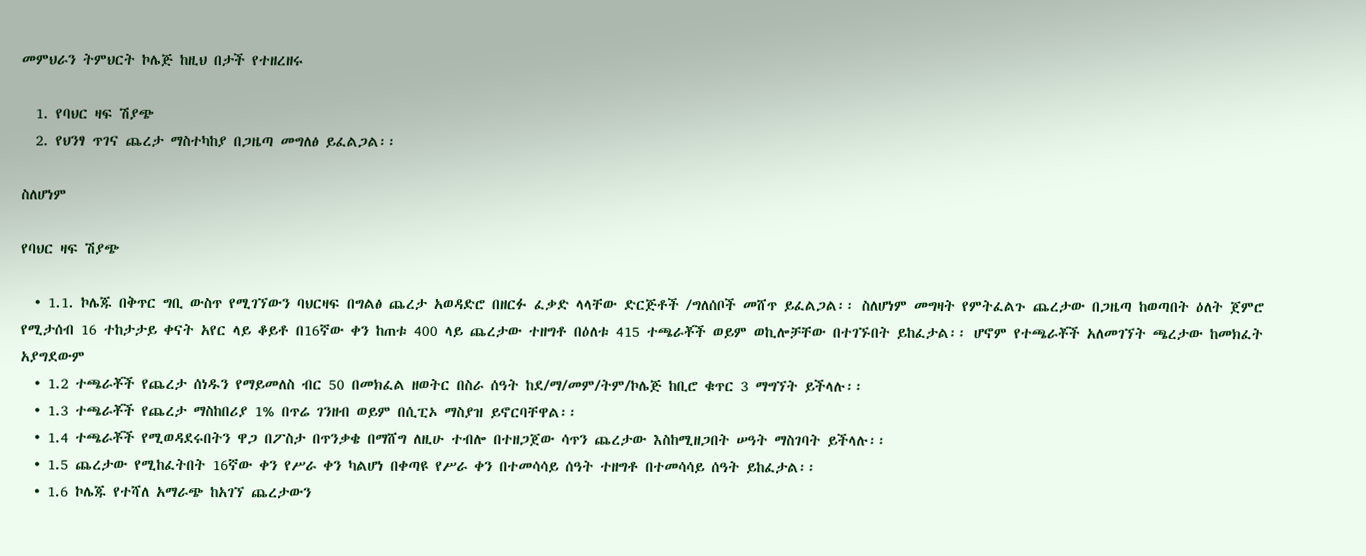መምህራን ትምህርት ኮሌጅ ከዚህ በታች የተዘረዘሩ

  1. የባህር ዛፍ ሽያጭ
  2. የህንፃ ጥገና ጨረታ ማስተካከያ በጋዜጣ መግለፅ ይፈልጋል፡፡

ስለሆነም

የባህር ዛፍ ሽያጭ

  • 1.1. ኮሌጁ በቅጥር ግቢ ውስጥ የሚገኘውን ባህርዛፍ በግልፅ ጨረታ አወዳድሮ በዘርፉ ፈቃድ ላላቸው ድርጅቶች /ግለሰቦች መሸጥ ይፈልጋል፡፡ ስለሆነም መግዛት የምትፈልጉ ጨረታው በጋዜጣ ከወጣበት ዕለት ጀምሮ የሚታሰብ 16 ተከታታይ ቀናት አየር ላይ ቆይቶ በ16ኛው ቀን ከጠቱ 400 ላይ ጨረታው ተዘግቶ በዕለቱ 415 ተጫራቾች ወይም ወኪሎቻቸው በተገኙበት ይከፈታል፡፡ ሆኖም የተጫራቾች አለመገኘት ጫረታው ከመክፈት አያግደውም
  • 1.2 ተጫራቾች የጨረታ ሰነዱን የማይመለስ ብር 50 በመክፈል ዘወትር በስራ ሰዓት ከደ/ማ/መም/ትም/ኮሌጅ ከቢሮ ቁጥር 3 ማግኘት ይችላሉ፡፡
  • 1.3 ተጫራቾች የጨረታ ማስከበሪያ 1% በጥሬ ገንዘብ ወይም በሲፒኦ ማስያዝ ይኖርባቸዋል፡፡
  • 1.4 ተጫራቾች የሚወዳደሩበትን ዋጋ በፖስታ በጥንቃቄ በማሸግ ለዚሁ ተብሎ በተዘጋጀው ሳጥን ጨረታው እስከሚዘጋበት ሠዓት ማስገባት ይችላሉ፡፡
  • 1.5 ጨረታው የሚከፈትበት 16ኛው ቀን የሥራ ቀን ካልሆነ በቀጣዩ የሥራ ቀን በተመሳሳይ ሰዓት ተዘግቶ በተመሳሳይ ሰዓት ይከፈታል፡፡
  • 1.6 ኮሌጁ የተሻለ አማራጭ ከአገኘ ጨረታውን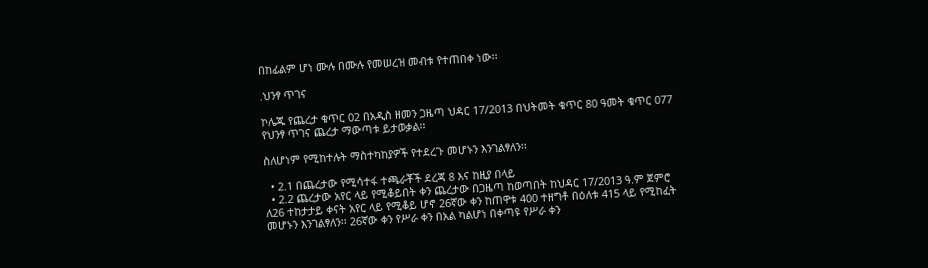በከፊልም ሆነ ሙሉ በሙሉ የመሠረዝ መብቱ የተጠበቀ ነው፡፡

.ህንፃ ጥገና

ኮሌጁ የጨረታ ቁጥር 02 በአዲስ ዘመን ጋዜጣ ህዳር 17/2013 በህትመት ቁጥር 80 ዓመት ቁጥር 077 የህንፃ ጥገና ጨረታ ማውጣቱ ይታወቃል፡፡

ስለሆነም የሚከተሉት ማስተካከያዎች የተደረጉ መሆኑን እንገልፃለን፡፡

  • 2.1 በጨረታው የሚሳተፋ ተጫራቾች ደረጃ 8 እና ከዚያ በላይ
  • 2.2 ጨረታው አየር ላይ የሚቆይበት ቀን ጨረታው በጋዜጣ ከወጣበት ከህዳር 17/2013 ዓ.ም ጀምሮ ለ26 ተከታታይ ቀናት አየር ላይ የሚቆይ ሆኖ 26ኛው ቀን ከጠዋቱ 400 ተዘግቶ በዕለቱ 415 ላይ የሚከፈት መሆኑን እንገልፃለን፡፡ 26ኛው ቀን የሥራ ቀን በአል ካልሆነ በቀጣዩ የሥራ ቀን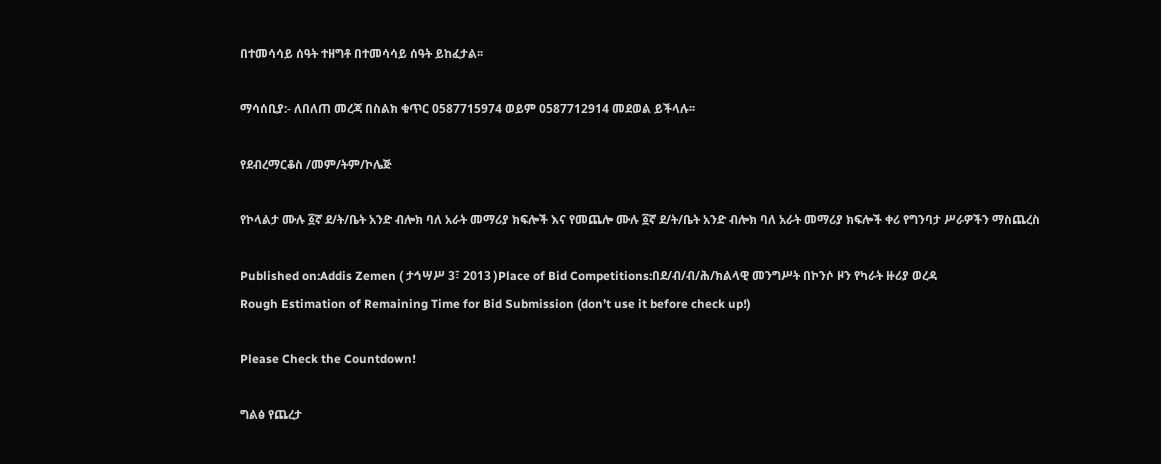በተመሳሳይ ሰዓት ተዘግቶ በተመሳሳይ ሰዓት ይከፈታል፡፡

ማሳሰቢያ:- ለበለጠ መረጃ በስልክ ቁጥር 0587715974 ወይም 0587712914 መደወል ይችላሉ፡፡

የደብረማርቆስ /መም/ትም/ኮሌጅ

የኮላልታ ሙሉ ፩ኛ ደ/ት/ቤት አንድ ብሎክ ባለ አራት መማሪያ ክፍሎች እና የመጨሎ ሙሉ ፩ኛ ደ/ት/ቤት አንድ ብሎክ ባለ አራት መማሪያ ክፍሎች ቀሪ የግንባታ ሥራዎችን ማስጨረስ

Published on:Addis Zemen ( ታኅሣሥ 3፣ 2013 )Place of Bid Competitions:በደ/ብ/ብ/ሕ/ክልላዊ መንግሥት በኮንሶ ዞን የካራት ዙሪያ ወረዳ
Rough Estimation of Remaining Time for Bid Submission (don’t use it before check up!)

Please Check the Countdown!

ግልፅ የጨረታ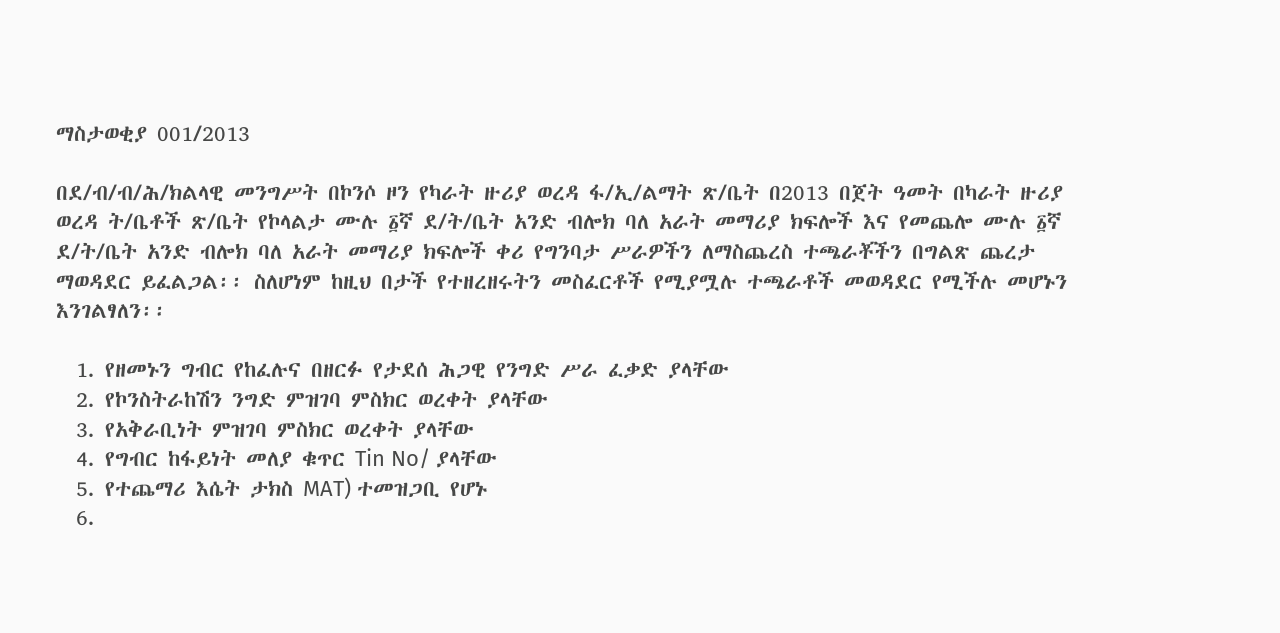ማስታወቂያ 001/2013

በደ/ብ/ብ/ሕ/ክልላዊ መንግሥት በኮንሶ ዞን የካራት ዙሪያ ወረዳ ፋ/ኢ/ልማት ጽ/ቤት በ2013 በጀት ዓመት በካራት ዙሪያ ወረዳ ት/ቤቶች ጽ/ቤት የኮላልታ ሙሉ ፩ኛ ደ/ት/ቤት አንድ ብሎክ ባለ አራት መማሪያ ክፍሎች እና የመጨሎ ሙሉ ፩ኛ ደ/ት/ቤት አንድ ብሎክ ባለ አራት መማሪያ ክፍሎች ቀሪ የግንባታ ሥራዎችን ለማስጨረስ ተጫራቾችን በግልጽ ጨረታ ማወዳደር ይፈልጋል፡፡ ስለሆነም ከዚህ በታች የተዘረዘሩትን መስፈርቶች የሚያሟሉ ተጫራቶች መወዳደር የሚችሉ መሆኑን እንገልፃለን፡፡

  1. የዘመኑን ግብር የከፈሉና በዘርፉ የታደሰ ሕጋዊ የንግድ ሥራ ፈቃድ ያላቸው
  2. የኮንስትራከሽን ንግድ ምዝገባ ምስክር ወረቀት ያላቸው
  3. የአቅራቢነት ምዝገባ ምስክር ወረቀት ያላቸው
  4. የግብር ከፋይነት መለያ ቁጥር Tin No/ ያላቸው
  5. የተጨማሪ እሴት ታክስ MAT) ተመዝጋቢ የሆኑ
  6.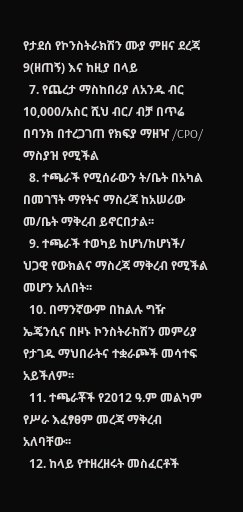የታደሰ የኮንስትራክሽን ሙያ ምዘና ደረጃ 9(ዘጠኝ) እና ከዚያ በላይ
  7. የጨረታ ማስከበሪያ ለአንዱ ብር 10,000/አስር ሺህ ብር/ ብቻ በጥሬ በባንክ በተረጋገጠ የክፍያ ማዘዣ /CPO/ ማስያዝ የሚችል
  8. ተጫራች የሚሰራውን ት/ቤት በአካል በመገኘት ማየትና ማስረጃ ከአሠሪው መ/ቤት ማቅረብ ይኖርበታል፡፡
  9. ተጫራች ተወካይ ከሆነ/ከሆነች/ ህጋዊ የውክልና ማስረጃ ማቅረብ የሚችል መሆን አለበት፡፡
  10. በማንኛውም በከልሉ ግዥ ኤጄንሲና በዞኑ ኮንስትራከሽን መምሪያ የታገዱ ማህበራትና ተቋራጮች መሳተፍ አይችለም፡፡
  11. ተጫራቾች የ2012 ዓ.ም መልካም የሥራ እፈፃፀም መረጃ ማቅረብ አለባቸው፡፡
  12. ከላይ የተዘረዘሩት መስፈርቶች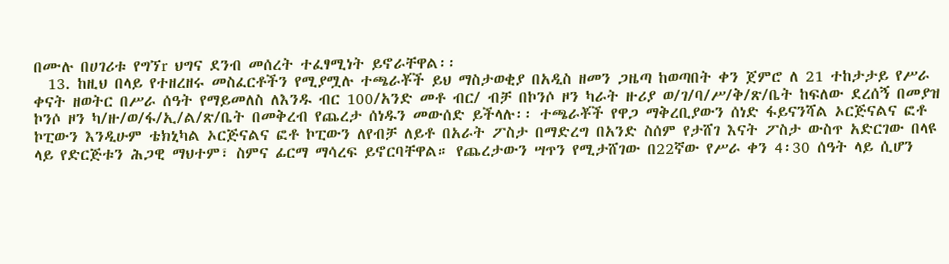በሙሉ በሀገሪቱ የግኘr ህግና ደንብ መሰረት ተፈፃሚነት ይኖራቸዋል፡፡
  13. ከዚህ በላይ የተዘረዘሩ መስፈርቶችን የሚያሟሉ ተጫራቾች ይህ ማስታወቂያ በአዲስ ዘመን ጋዜጣ ከወጣበት ቀን ጀምሮ ለ 21 ተከታታይ የሥራ ቀናት ዘወትር በሥራ ሰዓት የማይመለስ ለእንዱ ብር 100/አንድ መቶ ብር/ ብቻ በኮንሶ ዞን ካራት ዙሪያ ወ/ገ/ባ/ሥ/ቅ/ጽ/ቤት ከፍለው ደረሰኝ በመያዝ ኮንሶ ዞን ካ/ዙ/ወ/ፋ/ኢ/ል/ጽ/ቤት በመቅረብ የጨረታ ሰነዱን መውሰድ ይችላሉ፡፡ ተጫራቾች የዋጋ ማቅረቢያውን ሰነድ ፋይናንሻል ኦርጅናልና ፎቶ ኮፒውን እንዲሁም ቴክኒካል ኦርጅናልና ፎቶ ኮፒውን ለየብቻ ለይቶ በአራት ፖስታ በማድረግ በአንድ ስሰም የታሸገ እናት ፖስታ ውስጥ አድርገው በላዩ ላይ የድርጅቱን ሕጋዊ ማህተም፣ ስምና ፊርማ ማሳረፍ ይኖርባቸዋል። የጨረታውን ሣጥን የሚታሸገው በ22ኛው የሥራ ቀን 4፡30 ሰዓት ላይ ሲሆን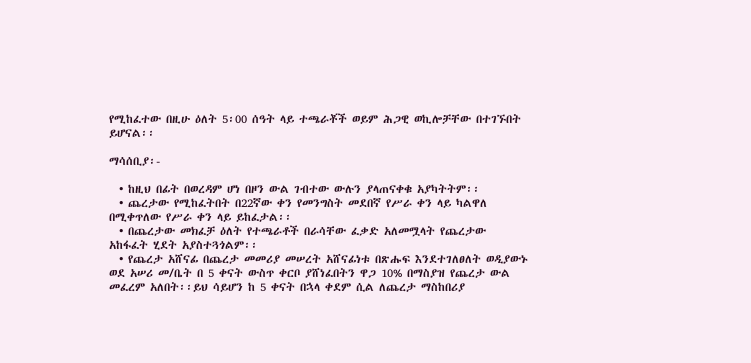የሚከፈተው በዚሁ ዕለት 5፡00 ሰዓት ላይ ተጫራቾች ወይም ሕጋዊ ወኪሎቻቸው በተገኙበት ይሆናል፡፡

ማሳሰቢያ፡-

  • ከዚህ በፊት በወረዳም ሆነ በዞን ውል ገብተው ውሉን ያላጠናቀቁ አያካትትም፡፡
  • ጨረታው የሚከፈትበት በ22ኛው ቀን የመንግስት መደበኛ የሥራ ቀን ላይ ካልዋለ በሚቀጥለው የሥራ ቀን ላይ ይከፈታል፡፡
  • በጨረታው መክፈቻ ዕለት የተጫራቶች በራሳቸው ፈቃድ አለመሟላት የጨረታው አከፋፈት ሂደት አያስተጓጎልም፡፡
  • የጨረታ አሸናፊ በጨረታ መመሪያ መሠረት አሸናፊነቱ በጽሑፍ እንደተገለፀለት ወዲያውኑ ወደ አሠሪ መ/ቤት በ 5 ቀናት ውስጥ ቀርቦ ያሸነፈበትን ዋጋ 10% በማስያዝ የጨረታ ውል መፈረም አለበት፡፡ይህ ሳይሆን ከ 5 ቀናት በኋላ ቀደም ሲል ለጨረታ ማስከበሪያ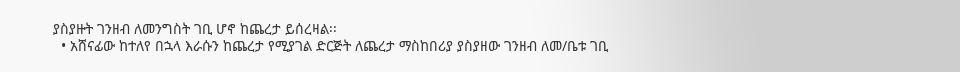ያስያዙት ገንዘብ ለመንግስት ገቢ ሆኖ ከጨረታ ይሰረዛል፡፡
  • አሸናፊው ከተለየ በኋላ እራሱን ከጨረታ የሚያገል ድርጅት ለጨረታ ማስከበሪያ ያስያዘው ገንዘብ ለመ/ቤቱ ገቢ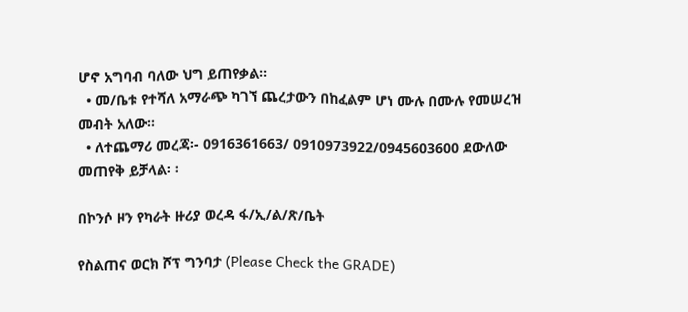ሆኖ አግባብ ባለው ህግ ይጠየቃል፡፡
  • መ/ቤቱ የተሻለ አማራጭ ካገኘ ጨረታውን በከፈልም ሆነ ሙሉ በሙሉ የመሠረዝ መብት አለው፡፡
  • ለተጨማሪ መረጃ፡- 0916361663/ 0910973922/0945603600 ደውለው መጠየቅ ይቻላል፡ ፡

በኮንሶ ዞን የካራት ዙሪያ ወረዳ ፋ/ኢ/ል/ጽ/ቤት

የስልጠና ወርክ ሾፕ ግንባታ (Please Check the GRADE)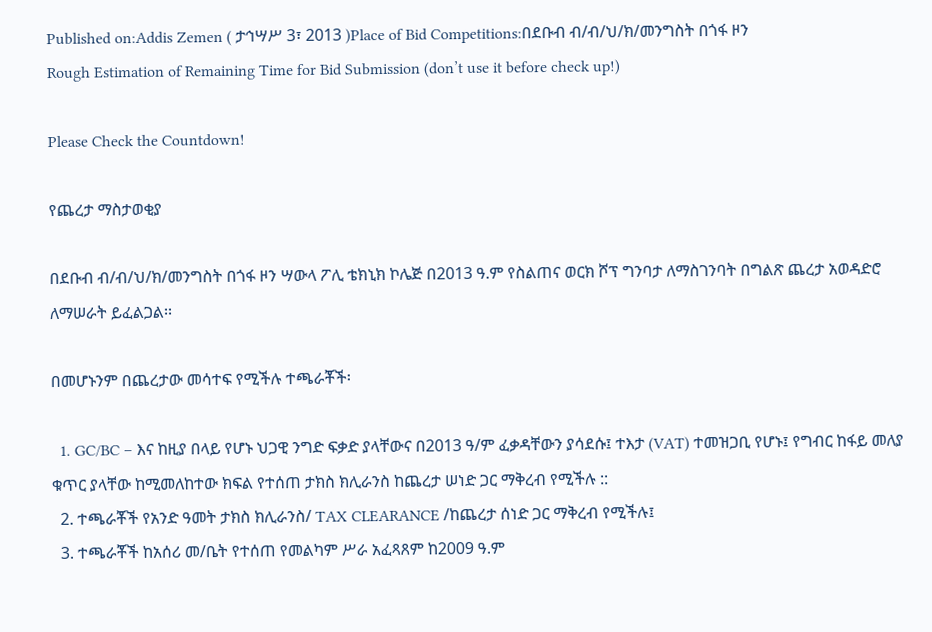Published on:Addis Zemen ( ታኅሣሥ 3፣ 2013 )Place of Bid Competitions:በደቡብ ብ/ብ/ህ/ክ/መንግስት በጎፋ ዞን
Rough Estimation of Remaining Time for Bid Submission (don’t use it before check up!)

Please Check the Countdown!

የጨረታ ማስታወቂያ

በደቡብ ብ/ብ/ህ/ክ/መንግስት በጎፋ ዞን ሣውላ ፖሊ ቴክኒክ ኮሌጅ በ2013 ዓ.ም የስልጠና ወርክ ሾፕ ግንባታ ለማስገንባት በግልጽ ጨረታ አወዳድሮ ለማሠራት ይፈልጋል፡፡

በመሆኑንም በጨረታው መሳተፍ የሚችሉ ተጫራቾች፡

  1. GC/BC – እና ከዚያ በላይ የሆኑ ህጋዊ ንግድ ፍቃድ ያላቸውና በ2013 ዓ/ም ፈቃዳቸውን ያሳደሱ፤ ተእታ (VAT) ተመዝጋቢ የሆኑ፤ የግብር ከፋይ መለያ ቁጥር ያላቸው ከሚመለከተው ክፍል የተሰጠ ታክስ ክሊራንስ ከጨረታ ሠነድ ጋር ማቅረብ የሚችሉ ::
  2. ተጫራቾች የአንድ ዓመት ታክስ ክሊራንስ/ TAX CLEARANCE /ከጨረታ ሰነድ ጋር ማቅረብ የሚችሉ፤
  3. ተጫራቾች ከአሰሪ መ/ቤት የተሰጠ የመልካም ሥራ አፈጻጸም ከ2009 ዓ.ም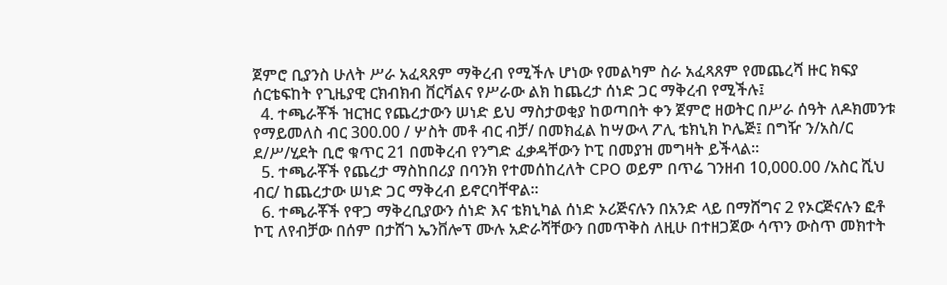ጀምሮ ቢያንስ ሁለት ሥራ አፈጻጸም ማቅረብ የሚችሉ ሆነው የመልካም ስራ አፈጻጸም የመጨረሻ ዙር ክፍያ ሰርቴፍከት የጊዜያዊ ርክብክብ ቨርቫልና የሥራው ልክ ከጨረታ ሰነድ ጋር ማቅረብ የሚችሉ፤
  4. ተጫራቾች ዝርዝር የጨረታውን ሠነድ ይህ ማስታወቂያ ከወጣበት ቀን ጀምሮ ዘወትር በሥራ ሰዓት ለዶክመንቱ የማይመለስ ብር 300.00 / ሦስት መቶ ብር ብቻ/ በመክፈል ከሣውላ ፖሊ ቴክኒክ ኮሌጅ፤ በግዥ ን/አስ/ር ደ/ሥ/ሂደት ቢሮ ቁጥር 21 በመቅረብ የንግድ ፈቃዳቸውን ኮፒ በመያዝ መግዛት ይችላል፡፡
  5. ተጫራቾች የጨረታ ማስከበሪያ በባንክ የተመሰከረለት CPO ወይም በጥሬ ገንዘብ 10,000.00 /አስር ሺህ ብር/ ከጨረታው ሠነድ ጋር ማቅረብ ይኖርባቸዋል፡፡
  6. ተጫራቾች የዋጋ ማቅረቢያውን ሰነድ እና ቴክኒካል ሰነድ ኦሪጅናሉን በአንድ ላይ በማሸግና 2 የኦርጅናሉን ፎቶ ኮፒ ለየብቻው በሰም በታሸገ ኤንቨሎፕ ሙሉ አድራሻቸውን በመጥቅስ ለዚሁ በተዘጋጀው ሳጥን ውስጥ መክተት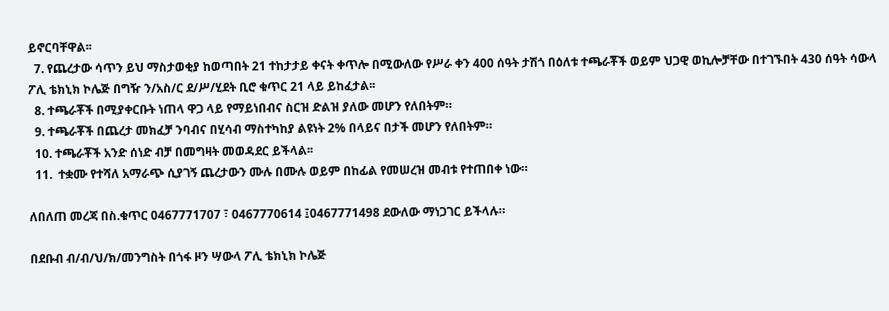ይኖርባቸዋል፡፡
  7. የጨረታው ሳጥን ይህ ማስታወቂያ ከወጣበት 21 ተከታታይ ቀናት ቀጥሎ በሚውለው የሥራ ቀን 400 ሰዓት ታሽጎ በዕለቱ ተጫራቾች ወይም ህጋዊ ወኪሎቻቸው በተገኙበት 430 ሰዓት ሳውላ ፖሊ ቴክኒክ ኮሌጅ በግዥ ን/አስ/ር ደ/ሥ/ሂደት ቢሮ ቁጥር 21 ላይ ይከፈታል፡፡
  8. ተጫራቾች በሚያቀርቡት ነጠላ ዋጋ ላይ የማይነበብና ስርዝ ድልዝ ያለው መሆን የለበትም።
  9. ተጫራቾች በጨረታ መክፈቻ ንባብና በሂሳብ ማስተካከያ ልዩነት 2% በላይና በታች መሆን የለበትም።
  10. ተጫራቾች አንድ ሰነድ ብቻ በመግዛት መወዳደር ይችላል፡፡
  11.  ተቋሙ የተሻለ አማራጭ ሲያገኝ ጨረታውን ሙሉ በሙሉ ወይም በከፊል የመሠረዝ መብቱ የተጠበቀ ነው።

ለበለጠ መረጃ በስ.ቁጥር 0467771707 ፣ 0467770614 ፤0467771498 ደውለው ማነጋገር ይችላሉ።

በደቡብ ብ/ብ/ህ/ክ/መንግስት በጎፋ ዞን ሣውላ ፖሊ ቴክኒክ ኮሌጅ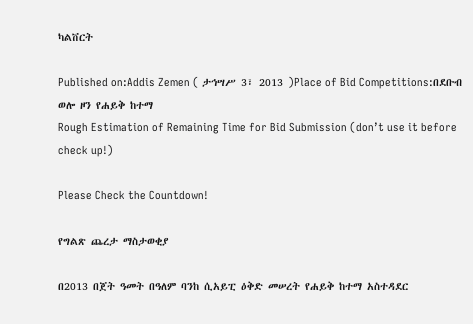ካልቨርት

Published on:Addis Zemen ( ታኅሣሥ 3፣ 2013 )Place of Bid Competitions:በደቡብ ወሎ ዞን የሐይቅ ከተማ
Rough Estimation of Remaining Time for Bid Submission (don’t use it before check up!)

Please Check the Countdown!

የግልጽ ጨረታ ማስታወቂያ

በ2013 በጀት ዓመት በዓለም ባንከ ሲአይፒ ዕቅድ መሠረት የሐይቅ ከተማ አስተዳደር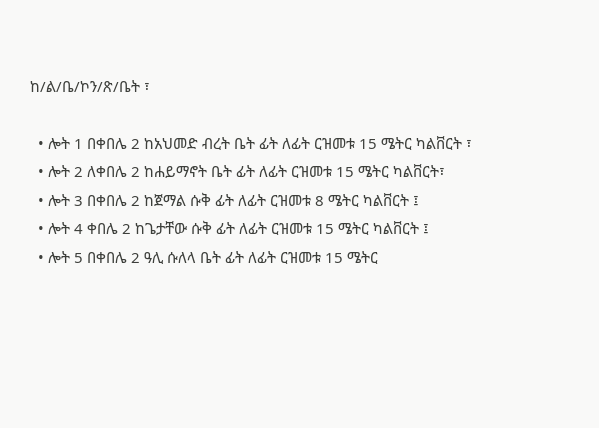ከ/ል/ቤ/ኮን/ጽ/ቤት ፣

  • ሎት 1 በቀበሌ 2 ከአህመድ ብረት ቤት ፊት ለፊት ርዝመቱ 15 ሜትር ካልቨርት ፣
  • ሎት 2 ለቀበሌ 2 ከሐይማኖት ቤት ፊት ለፊት ርዝመቱ 15 ሜትር ካልቨርት፣
  • ሎት 3 በቀበሌ 2 ከጀማል ሱቅ ፊት ለፊት ርዝመቱ 8 ሜትር ካልቨርት ፤
  • ሎት 4 ቀበሌ 2 ከጌታቸው ሱቅ ፊት ለፊት ርዝመቱ 15 ሜትር ካልቨርት ፤
  • ሎት 5 በቀበሌ 2 ዓሊ ሱለላ ቤት ፊት ለፊት ርዝመቱ 15 ሜትር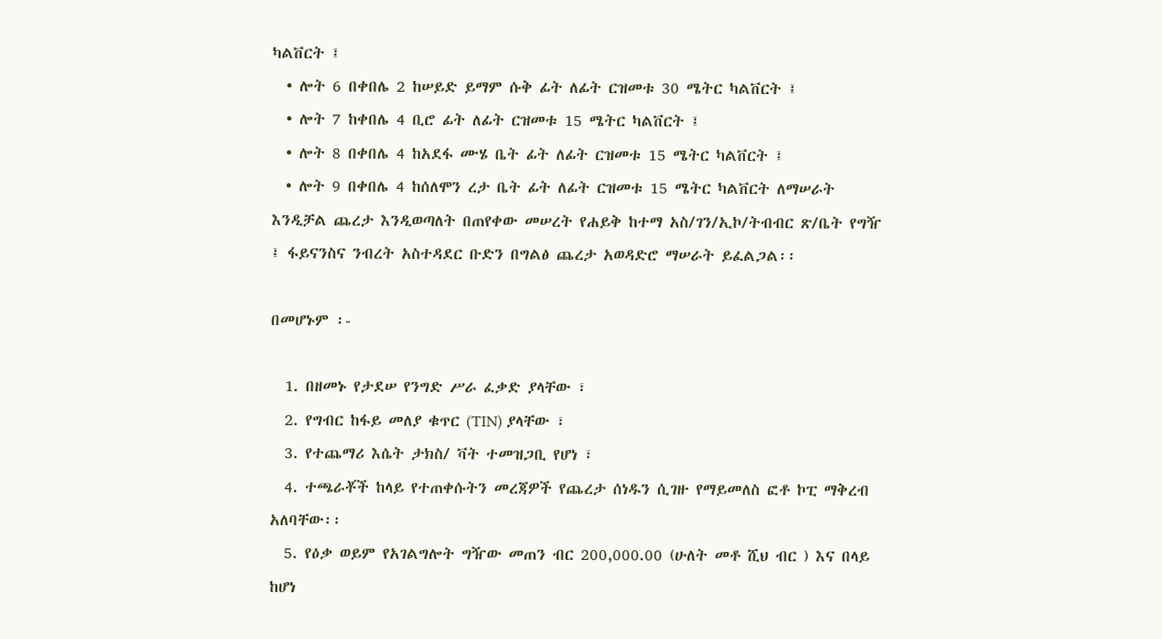ካልቨርት ፤
  • ሎት 6 በቀበሌ 2 ከሠይድ ይማም ሱቅ ፊት ለፊት ርዝመቱ 30 ሜትር ካልቨርት ፤
  • ሎት 7 ከቀበሌ 4 ቢሮ ፊት ለፊት ርዝመቱ 15 ሜትር ካልቨርት ፤
  • ሎት 8 በቀበሌ 4 ከአደፋ ሙሄ ቤት ፊት ለፊት ርዝመቱ 15 ሜትር ካልቨርት ፤
  • ሎት 9 በቀበሌ 4 ከሰለሞን ረታ ቤት ፊት ለፊት ርዝመቱ 15 ሜትር ካልቨርት ለማሠራት እንዲቻል ጨረታ እንዲወጣለት በጠየቀው መሠረት የሐይቅ ከተማ አስ/ገን/ኢኮ/ትብብር ጽ/ቤት የግዥ ፤ ፋይናንስና ንብረት አስተዳደር ቡድን በግልፅ ጨረታ አወዳድሮ ማሠራት ይፈልጋል፡፡

በመሆኑም ፡-

  1. በዘመኑ የታደሠ የንግድ ሥራ ፈቃድ ያላቸው ፣
  2. የግብር ከፋይ መለያ ቁጥር (TIN) ያላቸው ፣
  3. የተጨማሪ እሴት ታክስ/ ቫት ተመዝጋቢ የሆነ ፣
  4. ተጫራቾች ከላይ የተጠቀሱትን መረጃዎች የጨረታ ሰነዱን ሲገዙ የማይመለስ ፎቶ ኮፒ ማቅረብ አለባቸው፡፡
  5. የዕቃ ወይም የአገልግሎት ግዥው መጠን ብር 200,000.00 (ሁለት መቶ ሺህ ብር ) እና በላይ ከሆነ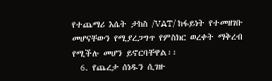የተጨማሪ እሴት ታከስ /VAT/ ከፋይነት የተመዘገቡ መሆናቸውን የሚያረጋግጥ የምስክር ወረቀት ማቅረብ የሚችሉ መሆን ይኖርባቸዋል፡፡
  6. የጨረታ ሰነዱን ሲገዙ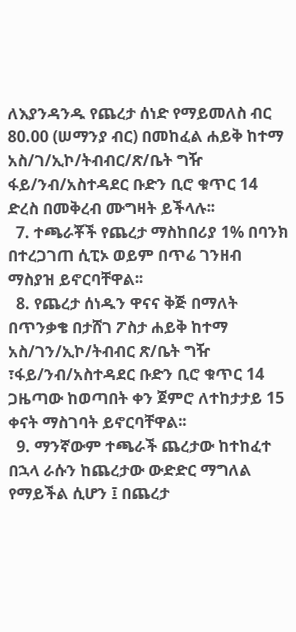ለእያንዳንዱ የጨረታ ሰነድ የማይመለስ ብር 80.00 (ሠማንያ ብር) በመከፈል ሐይቅ ከተማ አስ/ገ/ኢኮ/ትብብር/ጽ/ቤት ግዥ ፋይ/ንብ/አስተዳደር ቡድን ቢሮ ቁጥር 14 ድረስ በመቅረብ ሙግዛት ይችላሉ፡፡
  7. ተጫራቾች የጨረታ ማስከበሪያ 1% በባንክ በተረጋገጠ ሲፒኦ ወይም በጥሬ ገንዘብ ማስያዝ ይኖርባቸዋል፡፡
  8. የጨረታ ሰነዱን ዋናና ቅጅ በማለት በጥንቃቄ በታሸገ ፖስታ ሐይቅ ከተማ አስ/ገን/ኢኮ/ትብብር ጽ/ቤት ግዥ ፣ፋይ/ንብ/አስተዳደር ቡድን ቢሮ ቁጥር 14 ጋዜጣው ከወጣበት ቀን ጀምሮ ለተከታታይ 15 ቀናት ማስገባት ይኖርባቸዋል፡፡
  9. ማንኛውም ተጫራች ጨረታው ከተከፈተ በኋላ ራሱን ከጨረታው ውድድር ማግለል የማይችል ሲሆን ፤ በጨረታ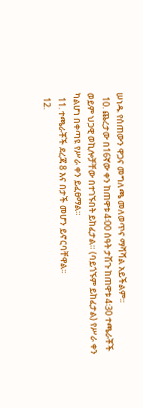ሠነዱ የሰጠውን ዋጋና መግለጫ መለወጥና ማሻሻል አይችልም፡፡
  10. ጨረታው በ16ኛው ቀን ከጠዋቱ 4፡00 ሰዓት ታሽጉ ከጠዋቱ 4፡30 ተጫራቾች ወይም ህጋዊ ወኪሎቻቸው በተገኙበት ይከፈታል። (ባይጎኙም ይከፈታል) የሥራ ቀን ካልሆነ በቀጣዩ የሥራ ቀን ይፈፀማል።
  11. ተጫራቾች ደረጃ 8 እና በታች መሆን ይኖርባቸዋል፡፡
  12.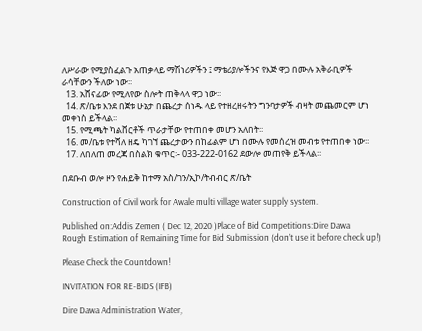ለሥራው የሚያስፈልጉ አጠቃላይ ማሽነሪዎችን ፤ ማቴሪያሎችንና የእጅ ዋጋ በሙሉ አቅራቢዎች ራሳቸውን ችለው ነው፡፡
  13. አሸናፊው የሚለየው ስሎት ጠቅላላ ዋጋ ነው፡፡
  14. ጽ/ቤቱ እንደ በጀቱ ሁኔታ በጨረታ ሰነዱ ላይ የተዘረዘሩትን ግንባታዎች ብዛት መጨመርም ሆነ መቀነስ ይችላል፡፡
  15. የሚጫት ካልቨርቶች ጥራታቸው የተጠበቀ መሆን አለበት፡፡
  16. መ/ቤቱ የተሻለ ዘዴ ካገኘ ጨረታውን በከፊልም ሆነ በሙሉ የመሰረዝ መብቱ የተጠበቀ ነው፡፡
  17. ለበለጠ መረጃ በስልክ ቁጥር፡- 033-222-0162 ደውሎ መጠየቅ ይችላል፡፡

በደቡብ ወሎ ዞን የሐይቅ ከተማ አስ/ገን/ኢኮ/ትብብር ጽ/ቤት

Construction of Civil work for Awale multi village water supply system.

Published on:Addis Zemen ( Dec 12, 2020 )Place of Bid Competitions:Dire Dawa
Rough Estimation of Remaining Time for Bid Submission (don’t use it before check up!)

Please Check the Countdown!

INVITATION FOR RE-BIDS (IFB)

Dire Dawa Administration Water,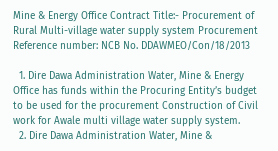Mine & Energy Office Contract Title:- Procurement of Rural Multi-village water supply system Procurement Reference number: NCB No. DDAWMEO/Con/18/2013

  1. Dire Dawa Administration Water, Mine & Energy Office has funds within the Procuring Entity’s budget to be used for the procurement Construction of Civil work for Awale multi village water supply system.
  2. Dire Dawa Administration Water, Mine &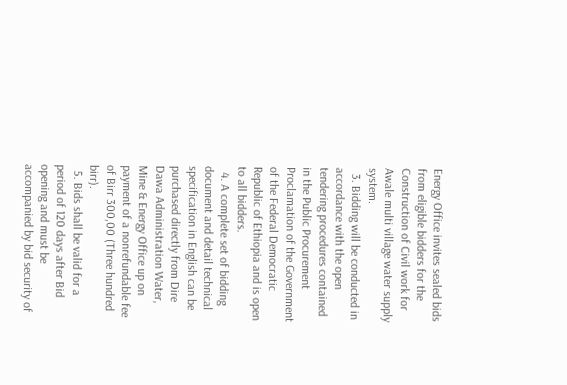Energy Office invites sealed bids from eligible bidders for the Construction of Civil work for Awale multi village water supply system.
  3. Bidding will be conducted in accordance with the open tendering procedures contained in the Public Procurement Proclamation of the Government of the Federal Democratic Republic of Ethiopia and is open to all bidders.
  4. A complete set of bidding document and detail technical specification in English can be purchased directly from Dire Dawa Administration Water, Mine & Energy Office up on payment of a nonrefundable fee of Birr 300,00 (Three hundred birr).
  5. Bids shall be valid for a period of 120 days after Bid opening and must be accompanied by bid security of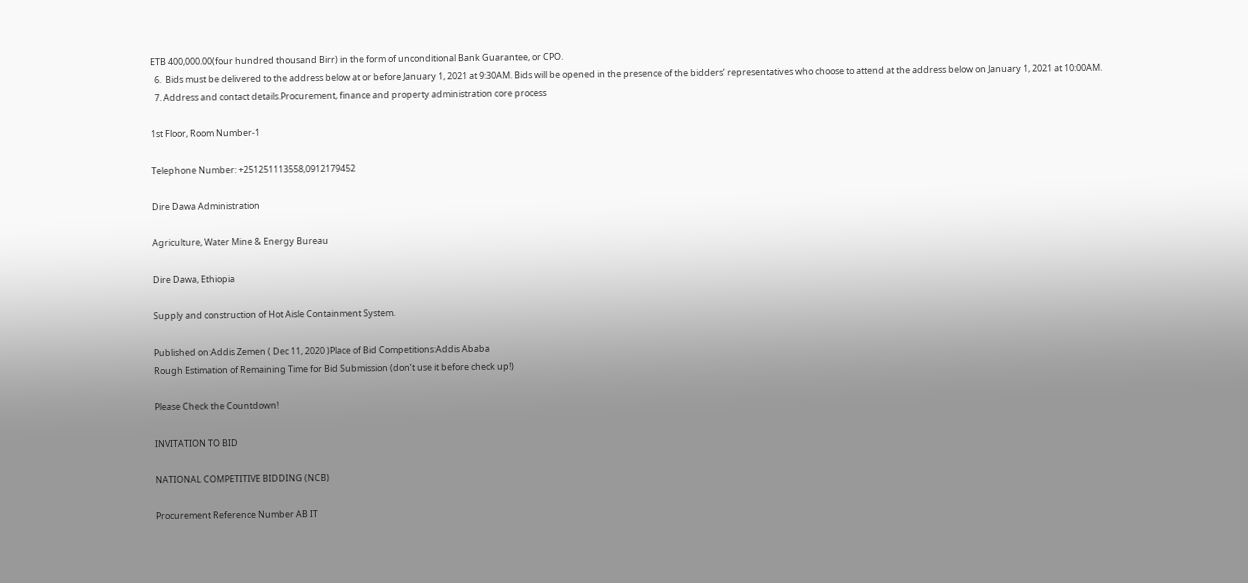ETB 400,000.00(four hundred thousand Birr) in the form of unconditional Bank Guarantee, or CPO.
  6.  Bids must be delivered to the address below at or before January 1, 2021 at 9:30AM. Bids will be opened in the presence of the bidders’ representatives who choose to attend at the address below on January 1, 2021 at 10:00AM.
  7. Address and contact details.Procurement, finance and property administration core process

1st Floor, Room Number-1

Telephone Number: +251251113558,0912179452

Dire Dawa Administration

Agriculture, Water Mine & Energy Bureau

Dire Dawa, Ethiopia

Supply and construction of Hot Aisle Containment System.

Published on:Addis Zemen ( Dec 11, 2020 )Place of Bid Competitions:Addis Ababa
Rough Estimation of Remaining Time for Bid Submission (don’t use it before check up!)

Please Check the Countdown!

INVITATION TO BID

NATIONAL COMPETITIVE BIDDING (NCB)

Procurement Reference Number AB IT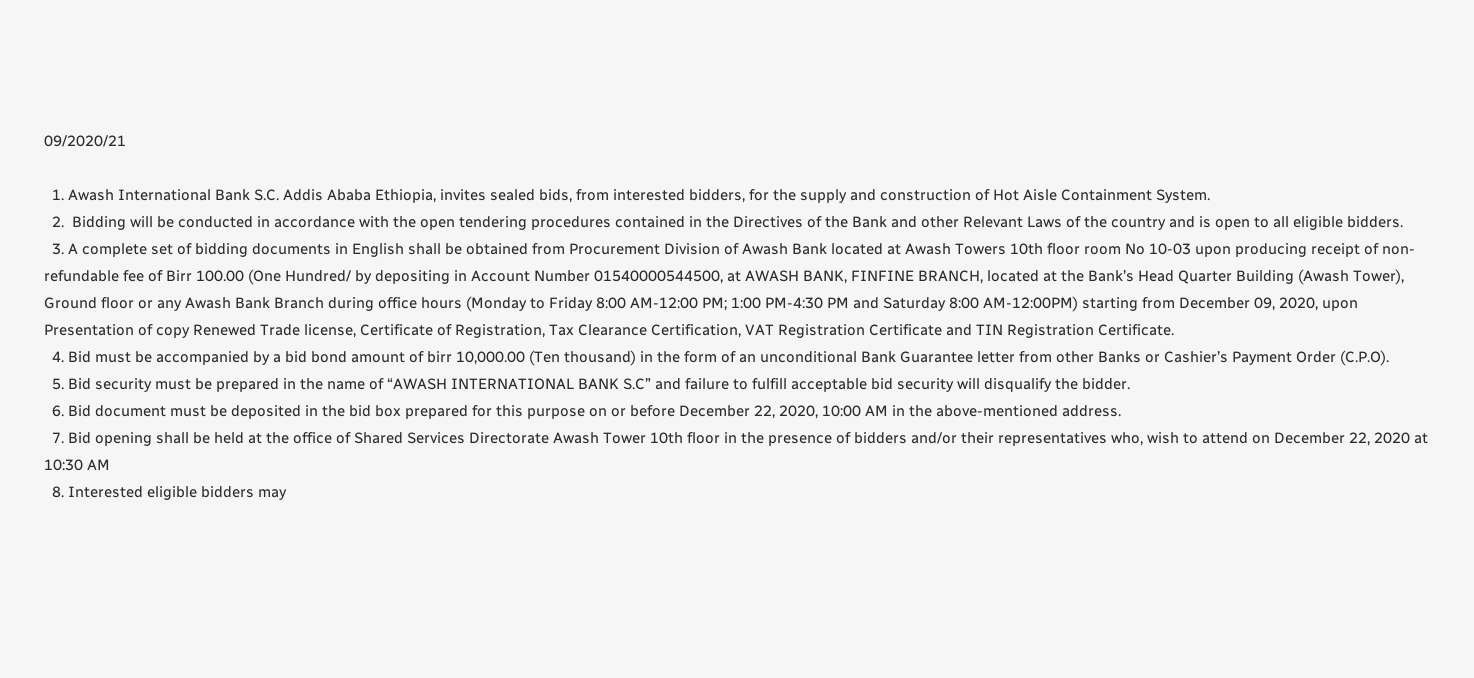09/2020/21

  1. Awash International Bank S.C. Addis Ababa Ethiopia, invites sealed bids, from interested bidders, for the supply and construction of Hot Aisle Containment System.
  2.  Bidding will be conducted in accordance with the open tendering procedures contained in the Directives of the Bank and other Relevant Laws of the country and is open to all eligible bidders.
  3. A complete set of bidding documents in English shall be obtained from Procurement Division of Awash Bank located at Awash Towers 10th floor room No 10-03 upon producing receipt of non-refundable fee of Birr 100.00 (One Hundred/ by depositing in Account Number 01540000544500, at AWASH BANK, FINFINE BRANCH, located at the Bank’s Head Quarter Building (Awash Tower), Ground floor or any Awash Bank Branch during office hours (Monday to Friday 8:00 AM-12:00 PM; 1:00 PM-4:30 PM and Saturday 8:00 AM-12:00PM) starting from December 09, 2020, upon Presentation of copy Renewed Trade license, Certificate of Registration, Tax Clearance Certification, VAT Registration Certificate and TIN Registration Certificate.
  4. Bid must be accompanied by a bid bond amount of birr 10,000.00 (Ten thousand) in the form of an unconditional Bank Guarantee letter from other Banks or Cashier’s Payment Order (C.P.O).
  5. Bid security must be prepared in the name of “AWASH INTERNATIONAL BANK S.C” and failure to fulfill acceptable bid security will disqualify the bidder.
  6. Bid document must be deposited in the bid box prepared for this purpose on or before December 22, 2020, 10:00 AM in the above-mentioned address.
  7. Bid opening shall be held at the office of Shared Services Directorate Awash Tower 10th floor in the presence of bidders and/or their representatives who, wish to attend on December 22, 2020 at 10:30 AM
  8. Interested eligible bidders may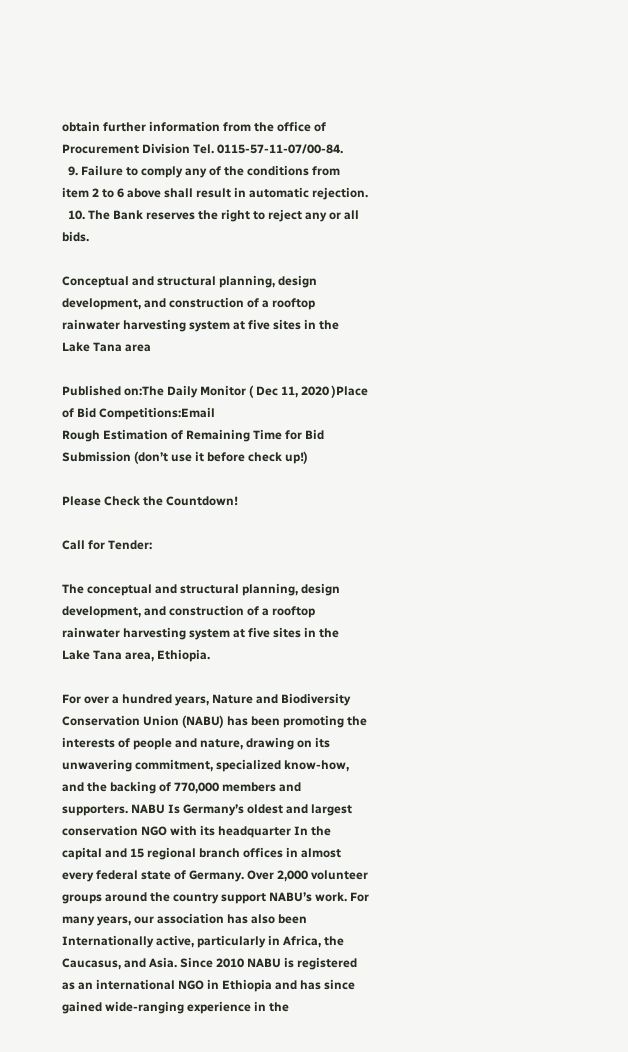obtain further information from the office of Procurement Division Tel. 0115-57-11-07/00-84.
  9. Failure to comply any of the conditions from item 2 to 6 above shall result in automatic rejection.
  10. The Bank reserves the right to reject any or all bids.

Conceptual and structural planning, design development, and construction of a rooftop rainwater harvesting system at five sites in the Lake Tana area

Published on:The Daily Monitor ( Dec 11, 2020 )Place of Bid Competitions:Email
Rough Estimation of Remaining Time for Bid Submission (don’t use it before check up!)

Please Check the Countdown!

Call for Tender:

The conceptual and structural planning, design development, and construction of a rooftop rainwater harvesting system at five sites in the Lake Tana area, Ethiopia.

For over a hundred years, Nature and Biodiversity Conservation Union (NABU) has been promoting the interests of people and nature, drawing on its unwavering commitment, specialized know-how, and the backing of 770,000 members and supporters. NABU Is Germany’s oldest and largest conservation NGO with its headquarter In the capital and 15 regional branch offices in almost every federal state of Germany. Over 2,000 volunteer groups around the country support NABU’s work. For many years, our association has also been Internationally active, particularly in Africa, the Caucasus, and Asia. Since 2010 NABU is registered as an international NGO in Ethiopia and has since gained wide-ranging experience in the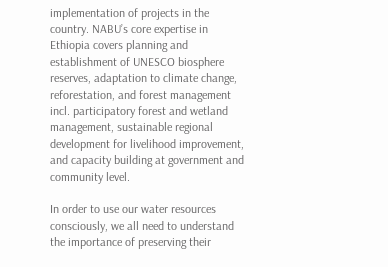implementation of projects in the country. NABU’s core expertise in Ethiopia covers planning and establishment of UNESCO biosphere reserves, adaptation to climate change, reforestation, and forest management incl. participatory forest and wetland management, sustainable regional development for livelihood improvement, and capacity building at government and community level.

In order to use our water resources consciously, we all need to understand the importance of preserving their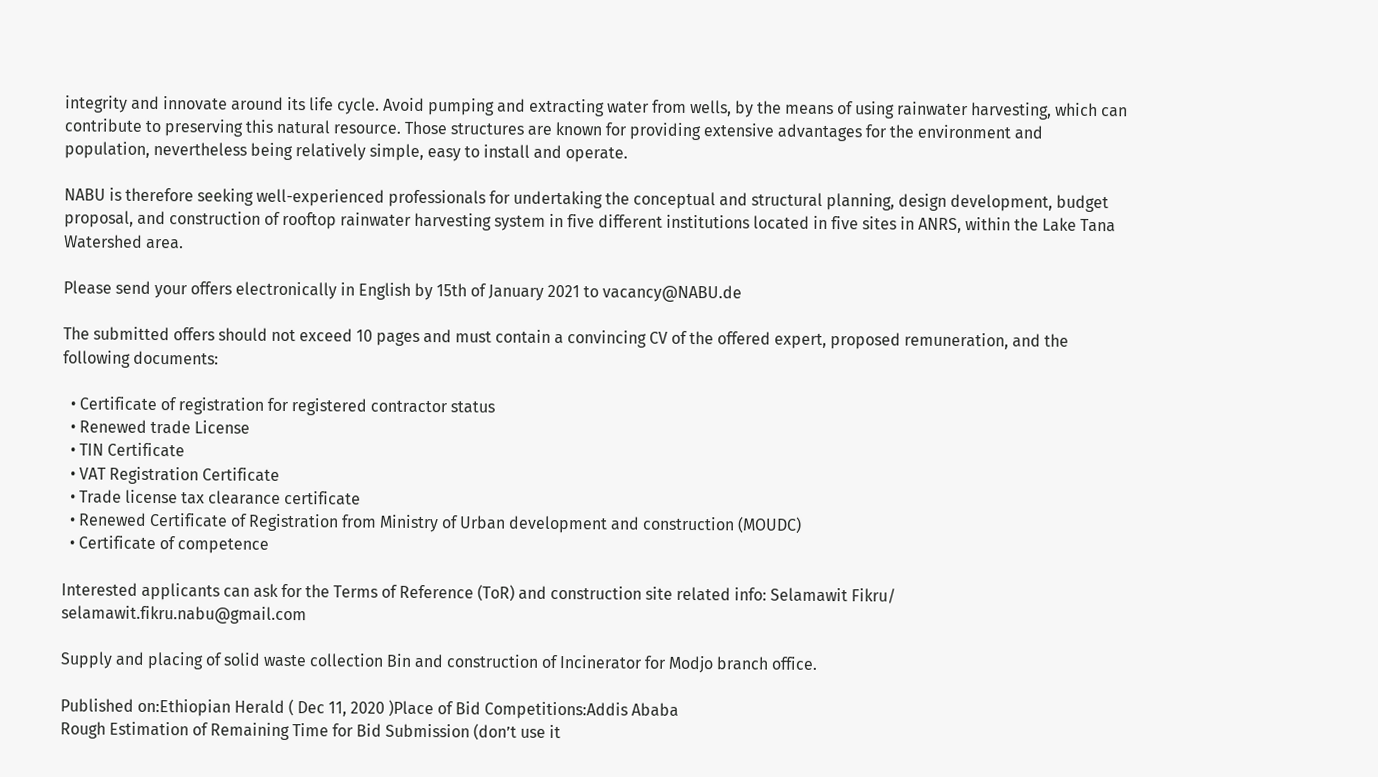integrity and innovate around its life cycle. Avoid pumping and extracting water from wells, by the means of using rainwater harvesting, which can contribute to preserving this natural resource. Those structures are known for providing extensive advantages for the environment and population, nevertheless being relatively simple, easy to install and operate.

NABU is therefore seeking well-experienced professionals for undertaking the conceptual and structural planning, design development, budget proposal, and construction of rooftop rainwater harvesting system in five different institutions located in five sites in ANRS, within the Lake Tana Watershed area.

Please send your offers electronically in English by 15th of January 2021 to vacancy@NABU.de

The submitted offers should not exceed 10 pages and must contain a convincing CV of the offered expert, proposed remuneration, and the following documents:

  • Certificate of registration for registered contractor status
  • Renewed trade License
  • TIN Certificate
  • VAT Registration Certificate
  • Trade license tax clearance certificate
  • Renewed Certificate of Registration from Ministry of Urban development and construction (MOUDC)
  • Certificate of competence

Interested applicants can ask for the Terms of Reference (ToR) and construction site related info: Selamawit Fikru/ selamawit.fikru.nabu@gmail.com

Supply and placing of solid waste collection Bin and construction of Incinerator for Modjo branch office.

Published on:Ethiopian Herald ( Dec 11, 2020 )Place of Bid Competitions:Addis Ababa
Rough Estimation of Remaining Time for Bid Submission (don’t use it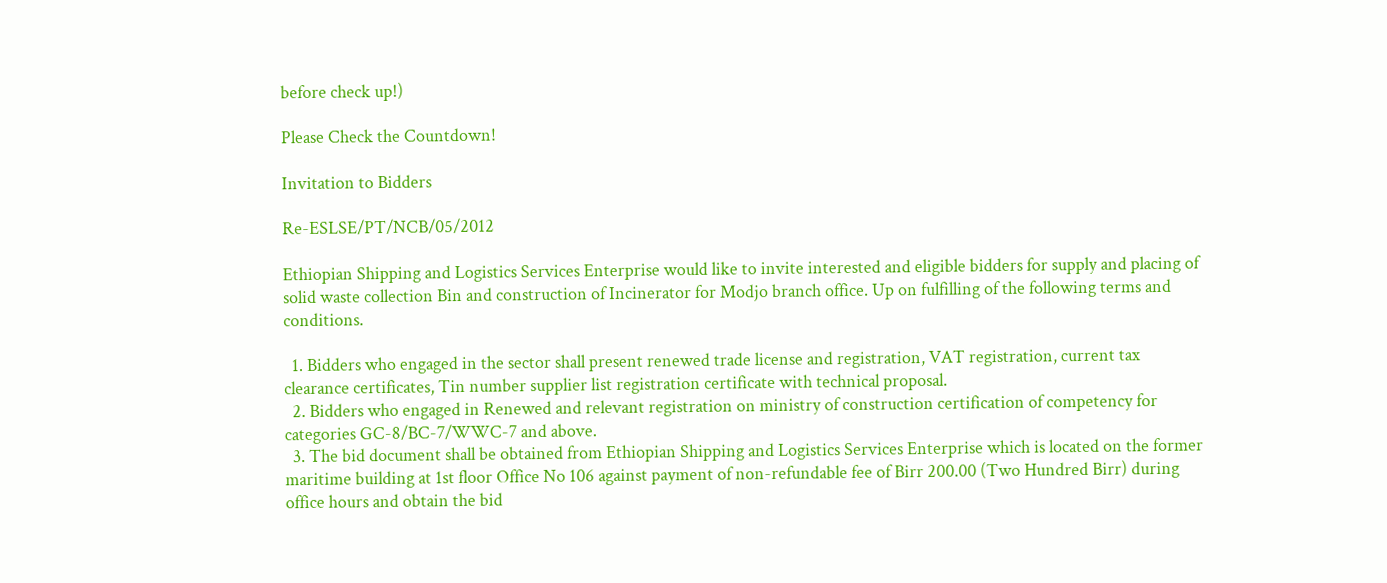before check up!)

Please Check the Countdown!

Invitation to Bidders

Re-ESLSE/PT/NCB/05/2012

Ethiopian Shipping and Logistics Services Enterprise would like to invite interested and eligible bidders for supply and placing of solid waste collection Bin and construction of Incinerator for Modjo branch office. Up on fulfilling of the following terms and conditions.

  1. Bidders who engaged in the sector shall present renewed trade license and registration, VAT registration, current tax clearance certificates, Tin number supplier list registration certificate with technical proposal.
  2. Bidders who engaged in Renewed and relevant registration on ministry of construction certification of competency for categories GC-8/BC-7/WWC-7 and above.
  3. The bid document shall be obtained from Ethiopian Shipping and Logistics Services Enterprise which is located on the former maritime building at 1st floor Office No 106 against payment of non-refundable fee of Birr 200.00 (Two Hundred Birr) during office hours and obtain the bid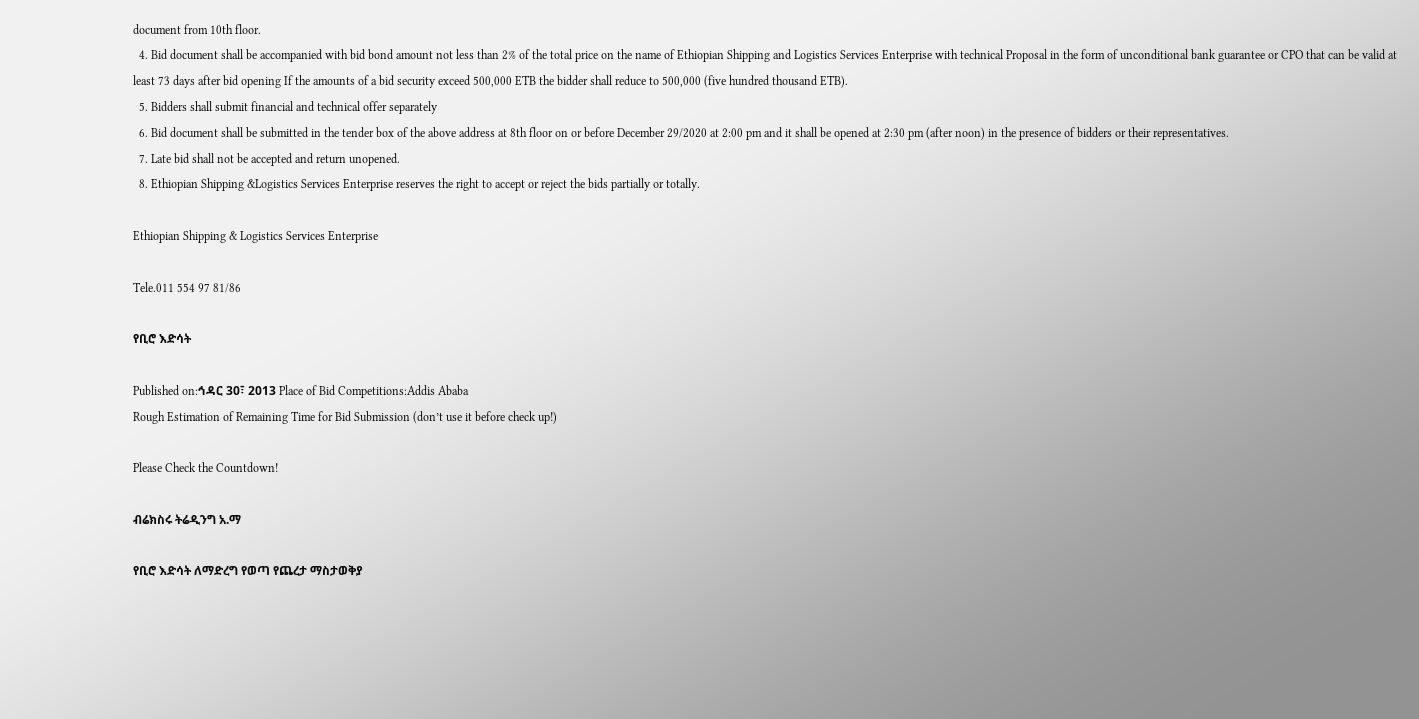document from 10th floor.
  4. Bid document shall be accompanied with bid bond amount not less than 2% of the total price on the name of Ethiopian Shipping and Logistics Services Enterprise with technical Proposal in the form of unconditional bank guarantee or CPO that can be valid at least 73 days after bid opening If the amounts of a bid security exceed 500,000 ETB the bidder shall reduce to 500,000 (five hundred thousand ETB).
  5. Bidders shall submit financial and technical offer separately
  6. Bid document shall be submitted in the tender box of the above address at 8th floor on or before December 29/2020 at 2:00 pm and it shall be opened at 2:30 pm (after noon) in the presence of bidders or their representatives.
  7. Late bid shall not be accepted and return unopened.
  8. Ethiopian Shipping &Logistics Services Enterprise reserves the right to accept or reject the bids partially or totally.

Ethiopian Shipping & Logistics Services Enterprise

Tele.011 554 97 81/86

የቢሮ እድሳት

Published on:ኅዳር 30፣ 2013 Place of Bid Competitions:Addis Ababa
Rough Estimation of Remaining Time for Bid Submission (don’t use it before check up!)

Please Check the Countdown!

ብሬክስሩ ትሬዲንግ አ.ማ

የቢሮ እድሳት ለማድረግ የወጣ የጨረታ ማስታወቅያ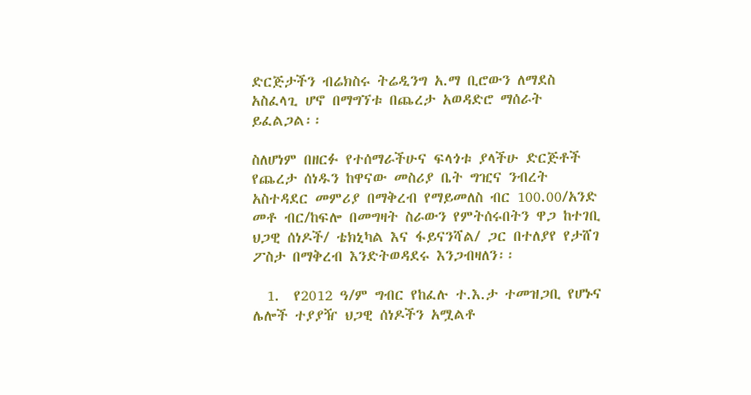ድርጅታችን ብሬክስሩ ትሬዲንግ አ.ማ ቢሮውን ለማደስ አስፈላጊ ሆኖ በማግኘቱ በጨረታ አወዳድሮ ማሰራት ይፈልጋል፡፡

ስለሆነም በዘርፉ የተሰማራችሁና ፍላጎቱ ያላችሁ ድርጅቶች የጨረታ ሰነዱን ከዋናው መስሪያ ቤት ግዢና ንብረት አስተዳደር መምሪያ በማቅረብ የማይመለስ ብር 100.00/አንድ መቶ ብር/ከፍሎ በመግዛት ስራውን የምትሰሩበትን ዋጋ ከተገቢ ህጋዊ ሰነዶች/ ቴክኒካል እና ፋይናንሻል/ ጋር በተለያየ የታሸገ ፖስታ በማቅረብ እንድትወዳደሩ እንጋብዛለን፡፡

  1.  የ2012 ዓ/ም ግብር የከፈሉ ተ.እ.ታ ተመዝጋቢ የሆኑና ሌሎች ተያያዥ ህጋዊ ሰነዶችን አሟልቶ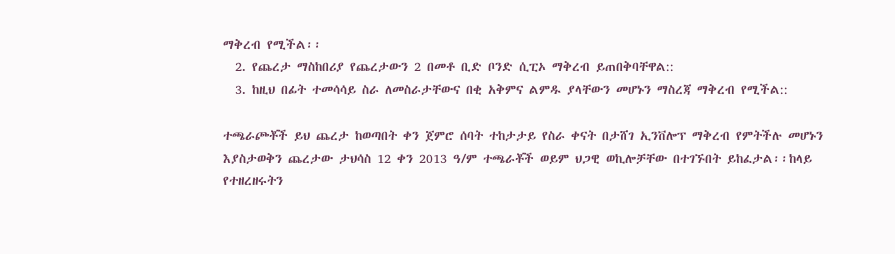ማቅረብ የሚችል፡፡
  2. የጨረታ ማስከበሪያ የጨረታውን 2 በመቶ ቢድ ቦንድ ሲፒኦ ማቅረብ ይጠበቅባቸዋል::
  3. ከዚህ በፊት ተመሳሳይ ስራ ለመስራታቸውና በቂ አቅምና ልምዱ ያላቸውን መሆኑን ማስረጃ ማቅረብ የሚችል::

ተጫራጮቾች ይህ ጨረታ ከወጣበት ቀን ጀምሮ ሰባት ተከታታይ የስራ ቀናት በታሸገ ኢንቨሎፕ ማቅረብ የምትችሉ መሆኑን እያስታወቅን ጨረታው ታህሳስ 12 ቀን 2013 ዓ/ም ተጫራቾች ወይም ህጋዊ ወኪሎቻቸው በተገኙበት ይከፈታል፡፡ከላይ የተዘረዘሩትን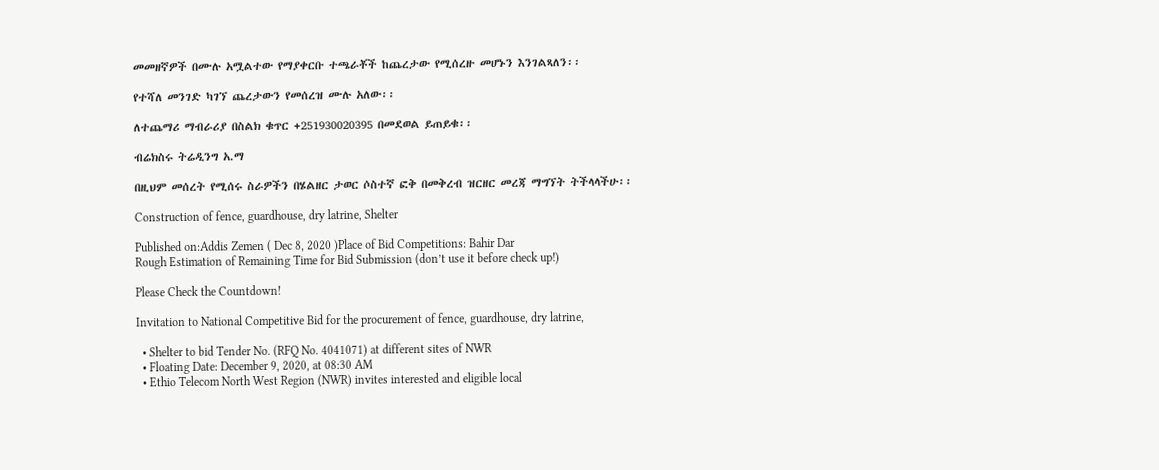መመዘኛዎች በሙሉ አሟልተው የማያቀርቡ ተጫራቾች ከጨረታው የሚሰረዙ መሆኑን እንገልጻለን፡፡

የተሻለ መንገድ ካገኘ ጨረታውን የመሰረዝ ሙሉ አለው፡፡

ለተጨማሪ ማብራሪያ በስልክ ቁጥር +251930020395 በመደወል ይጠይቁ፡፡

ብሬክስሩ ትሬዲንግ አ.ማ

በዚህም መሰረት የሚሰሩ ስራዎችን በሄልዘር ታወር ሶስተኛ ፎቅ በመቅረብ ዝርዘር መረጃ ማግኘት ትችላላችሁ፡፡

Construction of fence, guardhouse, dry latrine, Shelter

Published on:Addis Zemen ( Dec 8, 2020 )Place of Bid Competitions: Bahir Dar
Rough Estimation of Remaining Time for Bid Submission (don’t use it before check up!)

Please Check the Countdown!

Invitation to National Competitive Bid for the procurement of fence, guardhouse, dry latrine,

  • Shelter to bid Tender No. (RFQ No. 4041071) at different sites of NWR
  • Floating Date: December 9, 2020, at 08:30 AM
  • Ethio Telecom North West Region (NWR) invites interested and eligible local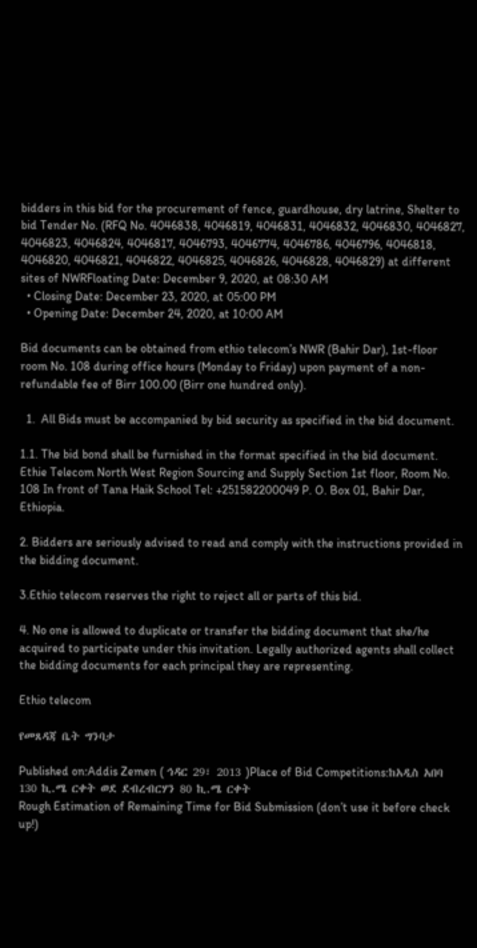bidders in this bid for the procurement of fence, guardhouse, dry latrine, Shelter to bid Tender No. (RFQ No. 4046838, 4046819, 4046831, 4046832, 4046830, 4046827, 4046823, 4046824, 4046817, 4046793, 4046774, 4046786, 4046796, 4046818, 4046820, 4046821, 4046822, 4046825, 4046826, 4046828, 4046829) at different sites of NWRFloating Date: December 9, 2020, at 08:30 AM
  • Closing Date: December 23, 2020, at 05:00 PM
  • Opening Date: December 24, 2020, at 10:00 AM

Bid documents can be obtained from ethio telecom’s NWR (Bahir Dar), 1st-floor room No. 108 during office hours (Monday to Friday) upon payment of a non-refundable fee of Birr 100.00 (Birr one hundred only).

  1.  All Bids must be accompanied by bid security as specified in the bid document.

1.1. The bid bond shall be furnished in the format specified in the bid document. Ethie Telecom North West Region Sourcing and Supply Section 1st floor, Room No. 108 In front of Tana Haik School Tel: +251582200049 P. O. Box 01, Bahir Dar, Ethiopia.

2. Bidders are seriously advised to read and comply with the instructions provided in the bidding document.

3.Ethio telecom reserves the right to reject all or parts of this bid.

4. No one is allowed to duplicate or transfer the bidding document that she/he acquired to participate under this invitation. Legally authorized agents shall collect the bidding documents for each principal they are representing.

Ethio telecom

የመጸዳጃ ቤት ግንባታ

Published on:Addis Zemen ( ኅዳር 29፣ 2013 )Place of Bid Competitions:ከአዲስ አበባ 130 ኪ.ሜ ርቀት ወደ ደብረብርሃን 80 ኪ.ሜ ርቀት
Rough Estimation of Remaining Time for Bid Submission (don’t use it before check up!)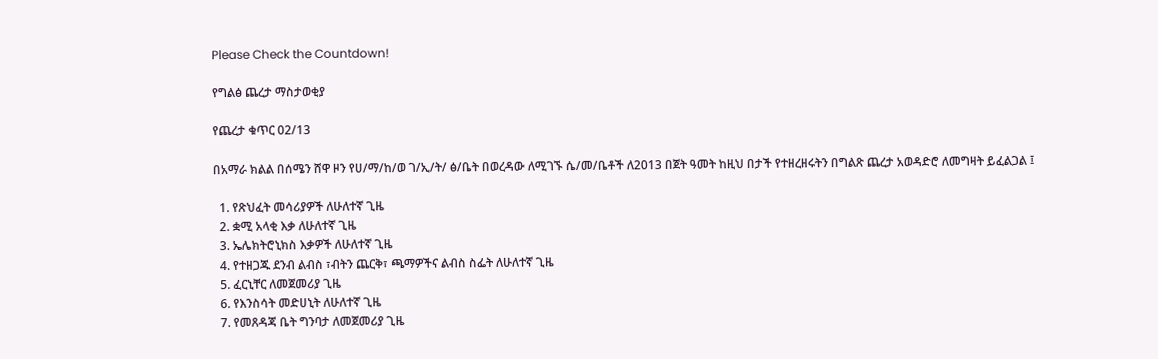Please Check the Countdown!

የግልፅ ጨረታ ማስታወቂያ

የጨረታ ቁጥር 02/13

በአማራ ክልል በሰሜን ሸዋ ዞን የሀ/ማ/ከ/ወ ገ/ኢ/ት/ ፅ/ቤት በወረዳው ለሚገኙ ሴ/መ/ቤቶች ለ2013 በጀት ዓመት ከዚህ በታች የተዘረዘሩትን በግልጽ ጨረታ አወዳድሮ ለመግዛት ይፈልጋል ፤

  1. የጽህፈት መሳሪያዎች ለሁለተኛ ጊዜ
  2. ቋሚ አላቂ እቃ ለሁለተኛ ጊዜ
  3. ኤሌክትሮኒክስ እቃዎች ለሁለተኛ ጊዜ
  4. የተዘጋጁ ደንብ ልብስ ፣ብትን ጨርቅ፣ ጫማዎችና ልብስ ስፌት ለሁለተኛ ጊዜ
  5. ፈርኒቸር ለመጀመሪያ ጊዜ
  6. የእንስሳት መድሀኒት ለሁለተኛ ጊዜ
  7. የመጸዳጃ ቤት ግንባታ ለመጀመሪያ ጊዜ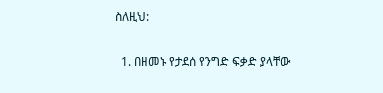ስለዚህ:

  1. በዘመኑ የታደሰ የንግድ ፍቃድ ያላቸው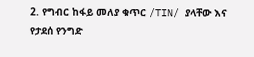2. የግብር ከፋይ መለያ ቁጥር /TIN/ ያላቸው እና የታደሰ የንግድ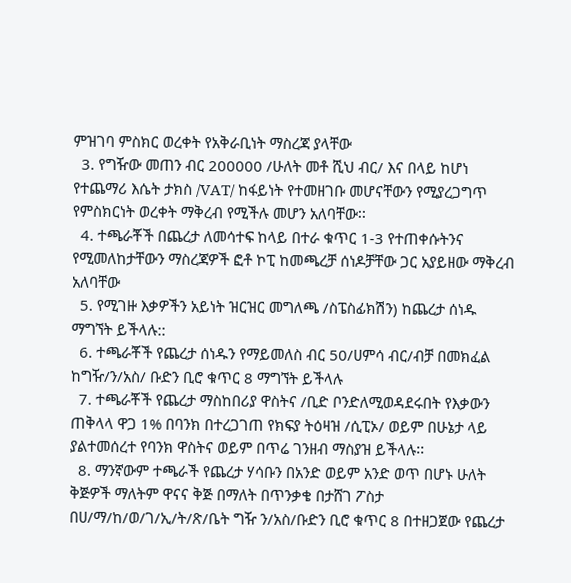ምዝገባ ምስክር ወረቀት የአቅራቢነት ማስረጃ ያላቸው
  3. የግዥው መጠን ብር 200000 /ሁለት መቶ ሺህ ብር/ እና በላይ ከሆነ የተጨማሪ እሴት ታክስ /VAT/ ከፋይነት የተመዘገቡ መሆናቸውን የሚያረጋግጥ የምስክርነት ወረቀት ማቅረብ የሚችሉ መሆን አለባቸው፡፡
  4. ተጫራቾች በጨረታ ለመሳተፍ ከላይ በተራ ቁጥር 1-3 የተጠቀሱትንና የሚመለከታቸውን ማስረጃዎች ፎቶ ኮፒ ከመጫረቻ ሰነዶቻቸው ጋር አያይዘው ማቅረብ አለባቸው
  5. የሚገዙ እቃዎችን አይነት ዝርዝር መግለጫ /ስፔስፊክሽን) ከጨረታ ሰነዱ ማግኘት ይችላሉ::
  6. ተጫራቾች የጨረታ ሰነዱን የማይመለስ ብር 50/ሀምሳ ብር/ብቻ በመክፈል ከግዥ/ን/አስ/ ቡድን ቢሮ ቁጥር 8 ማግኘት ይችላሉ
  7. ተጫራቾች የጨረታ ማስከበሪያ ዋስትና /ቢድ ቦንድለሚወዳደሩበት የእቃውን ጠቅላላ ዋጋ 1% በባንክ በተረጋገጠ የክፍያ ትዕዛዝ /ሲፒኦ/ ወይም በሁኔታ ላይ ያልተመሰረተ የባንክ ዋስትና ወይም በጥሬ ገንዘብ ማስያዝ ይችላሉ፡፡
  8. ማንኛውም ተጫራች የጨረታ ሃሳቡን በአንድ ወይም አንድ ወጥ በሆኑ ሁለት ቅጅዎች ማለትም ዋናና ቅጅ በማለት በጥንቃቄ በታሸገ ፖስታ በሀ/ማ/ከ/ወ/ገ/ኢ/ት/ጽ/ቤት ግዥ ን/አስ/ቡድን ቢሮ ቁጥር 8 በተዘጋጀው የጨረታ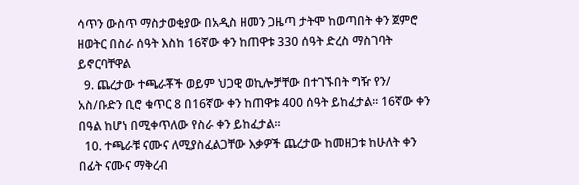ሳጥን ውስጥ ማስታወቂያው በአዲስ ዘመን ጋዜጣ ታትሞ ከወጣበት ቀን ጀምሮ ዘወትር በስራ ሰዓት እስከ 16ኛው ቀን ከጠዋቱ 330 ሰዓት ድረስ ማስገባት ይኖርባቸዋል
  9. ጨረታው ተጫራቾች ወይም ህጋዊ ወኪሎቻቸው በተገኙበት ግዥ የን/ አስ/ቡድን ቢሮ ቁጥር 8 በ16ኛው ቀን ከጠዋቱ 400 ሰዓት ይከፈታል፡፡ 16ኛው ቀን በዓል ከሆነ በሚቀጥለው የስራ ቀን ይከፈታል፡፡
  10. ተጫራቹ ናሙና ለሚያስፈልጋቸው እቃዎች ጨረታው ከመዘጋቱ ከሁለት ቀን በፊት ናሙና ማቅረብ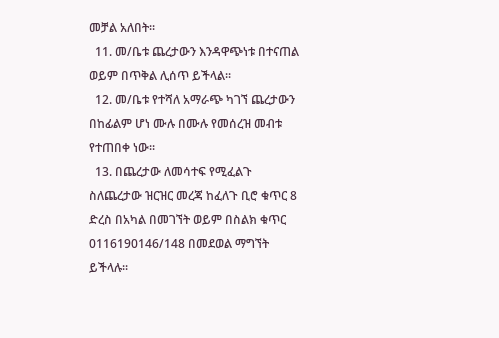መቻል አለበት፡፡
  11. መ/ቤቱ ጨረታውን እንዳዋጭነቱ በተናጠል ወይም በጥቅል ሊሰጥ ይችላል፡፡
  12. መ/ቤቱ የተሻለ አማራጭ ካገኘ ጨረታውን በከፊልም ሆነ ሙሉ በሙሉ የመሰረዝ መብቱ የተጠበቀ ነው፡፡
  13. በጨረታው ለመሳተፍ የሚፈልጉ ስለጨረታው ዝርዝር መረጃ ከፈለጉ ቢሮ ቁጥር 8 ድረስ በአካል በመገኘት ወይም በስልክ ቁጥር 0116190146/148 በመደወል ማግኘት ይችላሉ፡፡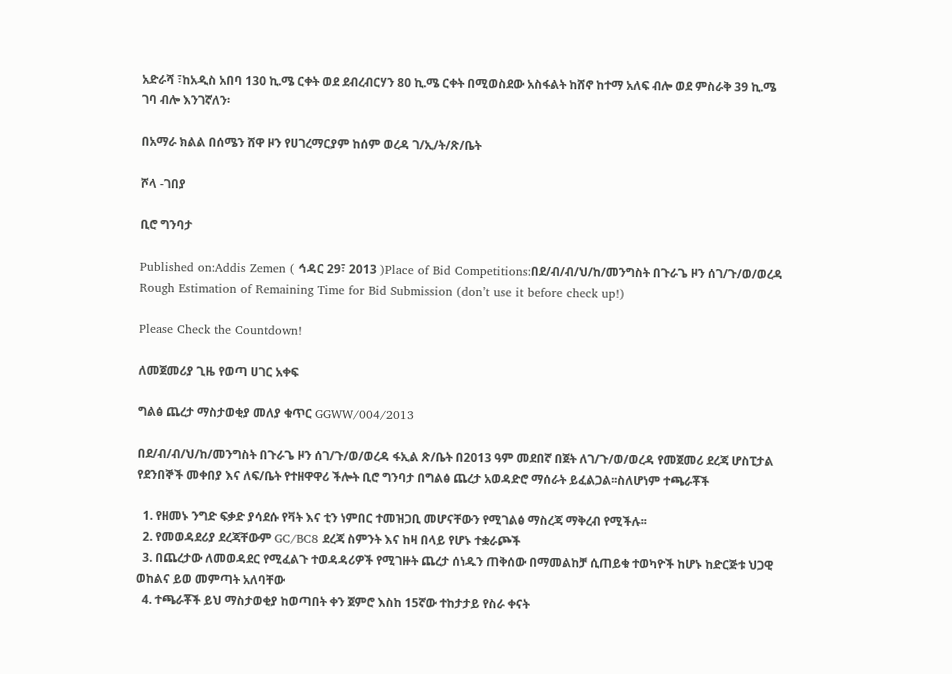አድራሻ ፣ከአዲስ አበባ 130 ኪ.ሜ ርቀት ወደ ደብረብርሃን 80 ኪ.ሜ ርቀት በሚወስደው አስፋልት ከሸኖ ከተማ አለፍ ብሎ ወደ ምስራቅ 39 ኪ.ሜ ገባ ብሎ እንገኛለን፡

በአማራ ክልል በሰሜን ሸዋ ዞን የሀገረማርያም ከሰም ወረዳ ገ/ኢ/ት/ጽ/ቤት

ሾላ -ገበያ

ቢሮ ግንባታ

Published on:Addis Zemen ( ኅዳር 29፣ 2013 )Place of Bid Competitions:በደ/ብ/ብ/ህ/ከ/መንግስት በጉራጌ ዞን ሰገ/ጉ/ወ/ወረዳ
Rough Estimation of Remaining Time for Bid Submission (don’t use it before check up!)

Please Check the Countdown!

ለመጀመሪያ ጊዜ የወጣ ሀገር አቀፍ

ግልፅ ጨረታ ማስታወቂያ መለያ ቁጥር GGWW/004/2013

በደ/ብ/ብ/ህ/ከ/መንግስት በጉራጌ ዞን ሰገ/ጉ/ወ/ወረዳ ፋኢል ጽ/ቤት በ2013 ዓም መደበኛ በጀት ለገ/ጉ/ወ/ወረዳ የመጀመሪ ደረጃ ሆስፒታል የደንበኞች መቀበያ እና ለፍ/ቤት የተዘዋዋሪ ችሎት ቢሮ ግንባታ በግልፅ ጨረታ አወዳድሮ ማሰራት ይፈልጋል፡፡ስለሆነም ተጫራቾች

  1. የዘመኑ ንግድ ፍቃድ ያሳደሱ የቫት እና ቲን ነምበር ተመዝጋቢ መሆናቸውን የሚገልፅ ማስረጃ ማቅረብ የሚችሉ፡፡
  2. የመወዳደሪያ ደረጃቸውም GC/BC8 ደረጃ ስምንት እና ከዛ በላይ የሆኑ ተቋራጮች
  3. በጨረታው ለመወዳደር የሚፈልጉ ተወዳዳሪዎች የሚገዙት ጨረታ ሰነዱን ጠቅሰው በማመልከቻ ሲጠይቁ ተወካዮች ከሆኑ ከድርጅቱ ህጋዊ ወከልና ይወ መምጣት አለባቸው
  4. ተጫራቾች ይህ ማስታወቂያ ከወጣበት ቀን ጀምሮ እስከ 15ኛው ተከታታይ የስራ ቀናት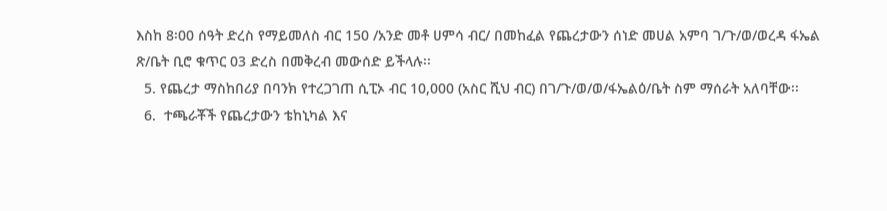እስከ 8፡00 ሰዓት ድረስ የማይመለስ ብር 150 /አንድ መቶ ሀምሳ ብር/ በመከፈል የጨረታውን ሰነድ መሀል አምባ ገ/ጉ/ወ/ወረዳ ፋኤል ጽ/ቤት ቢሮ ቁጥር 03 ድረስ በመቅረብ መውሰድ ይችላሉ፡፡
  5. የጨረታ ማስከበሪያ በባንክ የተረጋገጠ ሲፒኦ ብር 10,000 (አስር ሺህ ብር) በገ/ጉ/ወ/ወ/ፋኤልዕ/ቤት ስም ማሰራት አለባቸው፡፡
  6.  ተጫራቾች የጨረታውን ቴከኒካል እና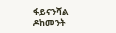ፋይናንሻል ዶከመንት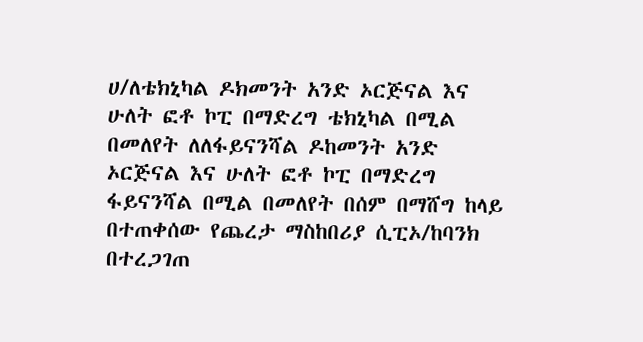ሀ/ለቴክኒካል ዶክመንት አንድ ኦርጅናል እና ሁለት ፎቶ ኮፒ በማድረግ ቴክኒካል በሚል በመለየት ለለፋይናንሻል ዶከመንት አንድ ኦርጅናል እና ሁለት ፎቶ ኮፒ በማድረግ ፋይናንሻል በሚል በመለየት በሰም በማሸግ ከላይ በተጠቀሰው የጨረታ ማስከበሪያ ሲፒኦ/ከባንክ በተረጋገጠ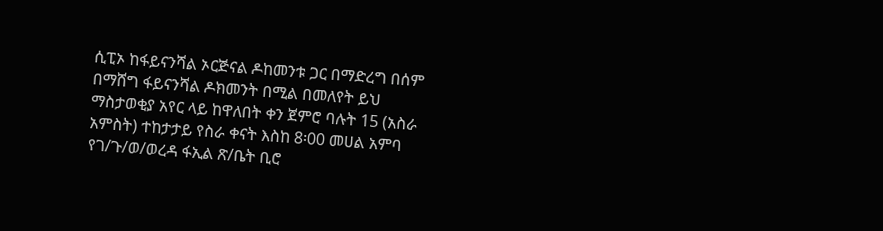ሲፒኦ ከፋይናንሻል ኦርጅናል ዶከመንቱ ጋር በማድረግ በሰም በማሸግ ፋይናንሻል ዶክመንት በሚል በመለየት ይህ ማስታወቂያ አየር ላይ ከዋለበት ቀን ጀምሮ ባሉት 15 (አስራ አምስት) ተከታታይ የስራ ቀናት እስከ 8፡00 መሀል አምባ የገ/ጉ/ወ/ወረዳ ፋኢል ጽ/ቤት ቢሮ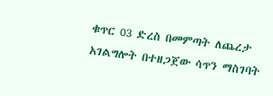ቁጥር 03 ድረስ በመምጣት ለጨረታ አገልግሎት በተዘጋጀው ሳጥን ማስገባት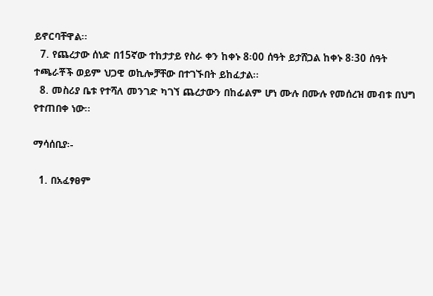ይኖርባቸዋል፡፡
  7. የጨረታው ሰነድ በ15ኛው ተከታታይ የስራ ቀን ከቀኑ 8፡00 ሰዓት ይታሸጋል ከቀኑ 8፡30 ሰዓት ተጫራቾች ወይም ህጋዊ ወኪሎቻቸው በተገኙበት ይከፈታል፡፡
  8. መስሪያ ቤቱ የተሻለ መንገድ ካገኘ ጨረታውን በከፊልም ሆነ ሙሉ በሙሉ የመሰረዝ መብቱ በህግ የተጠበቀ ነው፡፡

ማሳሰቢያ፡-

  1. በአፈፃፀም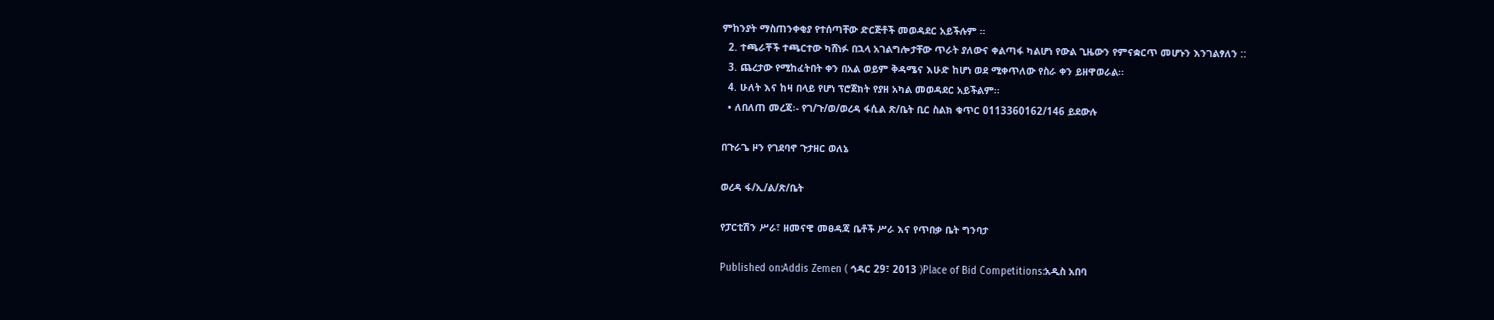ምከንያት ማስጠንቀቂያ የተሰጣቸው ድርጅቶች መወዳደር አይችሉም ።
  2. ተጫራቾች ተጫርተው ካሸነፉ በኋላ አገልግሎታቸው ጥራት ያለውና ቀልጣፋ ካልሆነ የውል ጊዜውን የምናቋርጥ መሆኑን እንገልፃለን ::
  3. ጨረታው የሚከፈትበት ቀን በአል ወይም ቅዳሜና እሁድ ከሆነ ወደ ሚቀጥለው የስራ ቀን ይዘዋወራል፡፡
  4. ሁለት እና ከዛ በላይ የሆነ ፕሮጀክት የያዘ አካል መወዳደር አይችልም፡፡
  • ለበለጠ መረጃ፡- የገ/ጉ/ወ/ወረዳ ፋሲል ጽ/ቤት ቢር ስልክ ቁጥር 0113360162/146 ይደውሉ

በጉራጌ ዞን የገደባኖ ጉታዘር ወለኔ

ወረዳ ፋ/ኢ/ል/ጽ/ቤት

የፓርቲሽን ሥራ፣ ዘመናዊ መፀዳጃ ቤቶች ሥራ እና የጥበቃ ቤት ግንባታ

Published on:Addis Zemen ( ኅዳር 29፣ 2013 )Place of Bid Competitions:አዲስ አበባ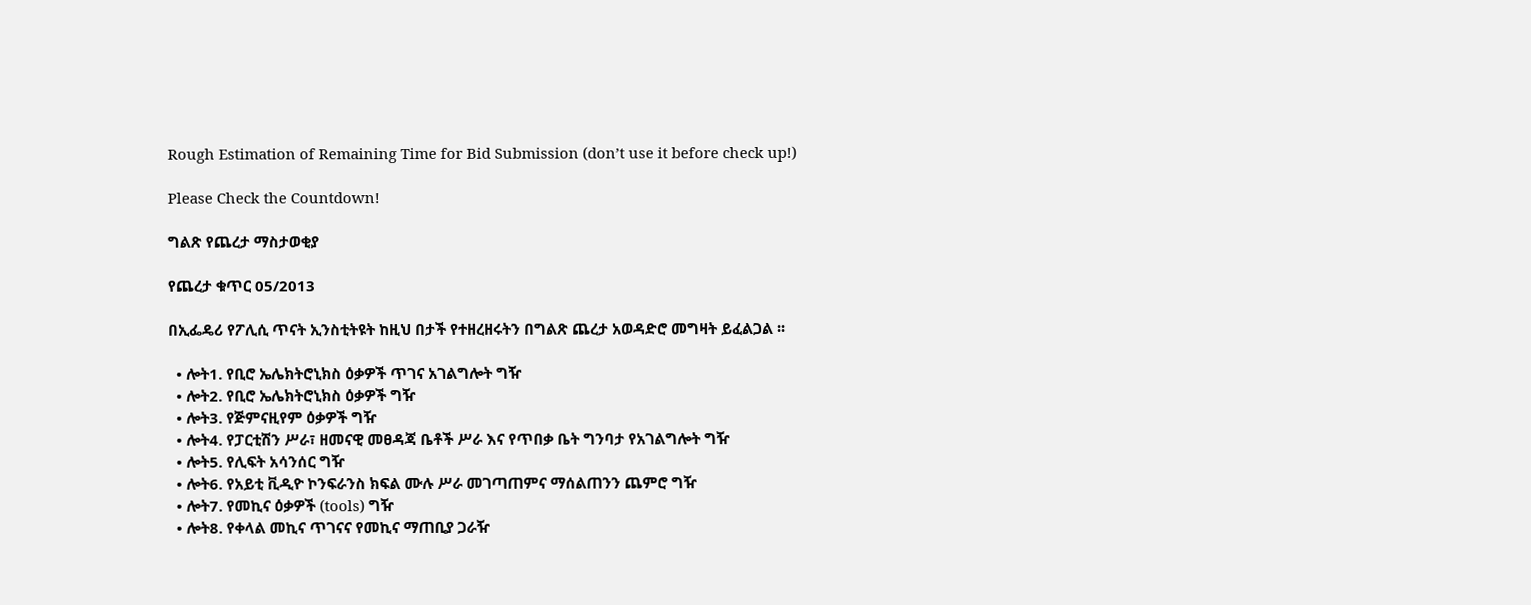Rough Estimation of Remaining Time for Bid Submission (don’t use it before check up!)

Please Check the Countdown!

ግልጽ የጨረታ ማስታወቂያ

የጨረታ ቁጥር 05/2013

በኢፌዴሪ የፖሊሲ ጥናት ኢንስቲትዩት ከዚህ በታች የተዘረዘሩትን በግልጽ ጨረታ አወዳድሮ መግዛት ይፈልጋል ፡፡

  • ሎት1. የቢሮ ኤሌክትሮኒክስ ዕቃዎች ጥገና አገልግሎት ግዥ
  • ሎት2. የቢሮ ኤሌክትሮኒክስ ዕቃዎች ግዥ
  • ሎት3. የጅምናዚየም ዕቃዎች ግዥ
  • ሎት4. የፓርቲሽን ሥራ፣ ዘመናዊ መፀዳጃ ቤቶች ሥራ እና የጥበቃ ቤት ግንባታ የአገልግሎት ግዥ
  • ሎት5. የሊፍት አሳንሰር ግዥ
  • ሎት6. የአይቲ ቪዲዮ ኮንፍራንስ ክፍል ሙሉ ሥራ መገጣጠምና ማሰልጠንን ጨምሮ ግዥ
  • ሎት7. የመኪና ዕቃዎች (tools) ግዥ
  • ሎት8. የቀላል መኪና ጥገናና የመኪና ማጠቢያ ጋራዥ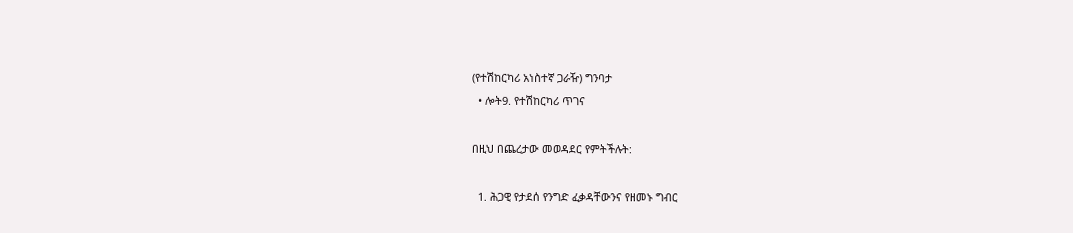(የተሽከርካሪ አነስተኛ ጋራዥ) ግንባታ
  • ሎት9. የተሽከርካሪ ጥገና

በዚህ በጨረታው መወዳደር የምትችሉት:

  1. ሕጋዊ የታደሰ የንግድ ፈቃዳቸውንና የዘመኑ ግብር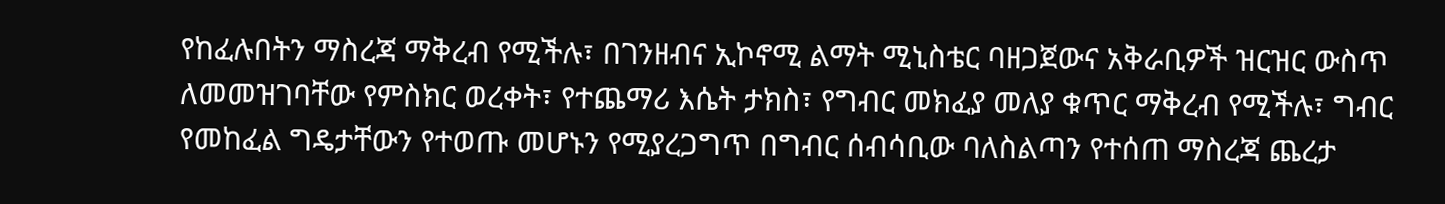የከፈሉበትን ማስረጃ ማቅረብ የሚችሉ፣ በገንዘብና ኢኮኖሚ ልማት ሚኒስቴር ባዘጋጀውና አቅራቢዎች ዝርዝር ውስጥ ለመመዝገባቸው የምስክር ወረቀት፣ የተጨማሪ እሴት ታክስ፣ የግብር መክፈያ መለያ ቁጥር ማቅረብ የሚችሉ፣ ግብር የመከፈል ግዴታቸውን የተወጡ መሆኑን የሚያረጋግጥ በግብር ሰብሳቢው ባለስልጣን የተሰጠ ማስረጃ ጨረታ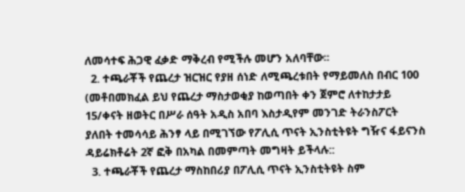ለመሳተፍ ሕጋዊ ፈቃድ ማቅረብ የሚችሉ መሆን አለባቸው፡፡
  2. ተጫራቾች የጨረታ ዝርዝር የያዘ ሰነድ ለሚጫረቱበት የማይመለስ በብር 100 (መቶበመክፈል ይህ የጨረታ ማስታወቂያ ከወጣበት ቀን ጀምሮ ለተከታታይ 15/ቀናት ዘወትር በሥራ ሰዓት አዲስ አበባ እስታዲየም መንገድ ትራንስፖርት ያለበት ተመሳሳይ ሕንፃ ላይ በሚገኘው የፖሊሲ ጥናት ኢንስቲትዩት ግዥና ፋይናንስ ዳይሬክቶሬት 2ኛ ፎቅ በአካል በመምጣት መግዛት ይችላሉ::
  3. ተጫራቾች የጨረታ ማስከበሪያ በፖሊሲ ጥናት ኢንስቲትዩት ስም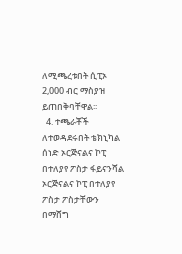ለሚጫረቱበት ሲፒኦ 2,000 ብር ማስያዝ ይጠበቅባቸዋል፡፡
  4. ተጫራቾች ለተወዳደሩበት ቴክኒካል ሰነድ ኦርጅናልና ኮፒ በተለያየ ፖስታ ፋይናንሻል ኦርጅናልና ኮፒ በተለያየ ፖስታ ፖስታቸውን በማሸግ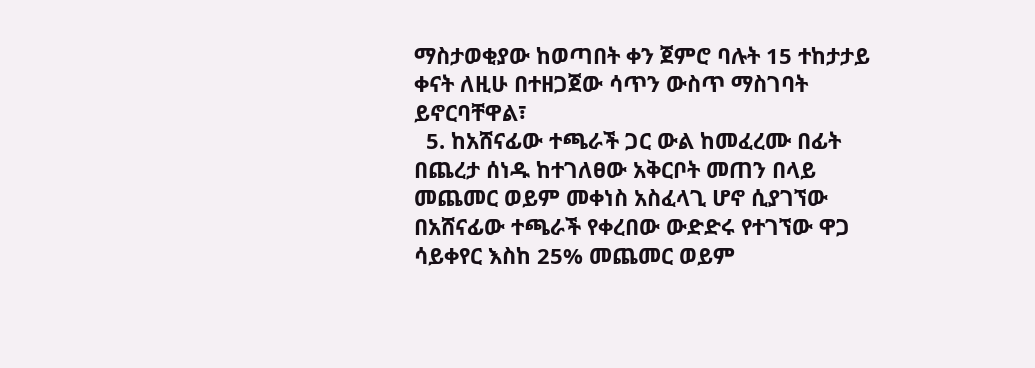ማስታወቂያው ከወጣበት ቀን ጀምሮ ባሉት 15 ተከታታይ ቀናት ለዚሁ በተዘጋጀው ሳጥን ውስጥ ማስገባት ይኖርባቸዋል፣
  5. ከአሸናፊው ተጫራች ጋር ውል ከመፈረሙ በፊት በጨረታ ሰነዱ ከተገለፀው አቅርቦት መጠን በላይ መጨመር ወይም መቀነስ አስፈላጊ ሆኖ ሲያገኘው በአሸናፊው ተጫራች የቀረበው ውድድሩ የተገኘው ዋጋ ሳይቀየር እስከ 25% መጨመር ወይም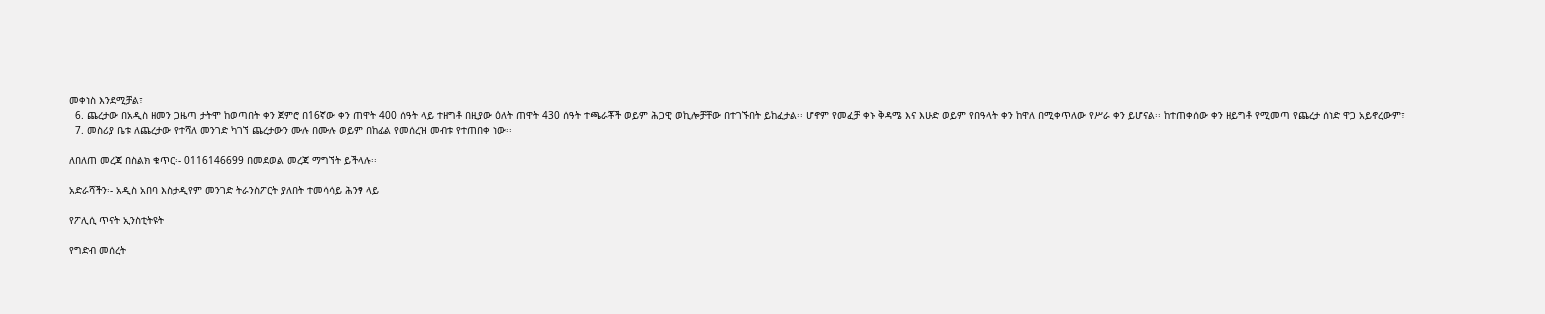መቀነስ እንደሚቻል፣
  6. ጨረታው በአዲስ ዘመን ጋዜጣ ታትሞ ከወጣበት ቀን ጀምሮ በ16ኛው ቀን ጠዋት 400 ሰዓት ላይ ተዘግቶ በዚያው ዕለት ጠዋት 430 ሰዓት ተጫራቾች ወይም ሕጋዊ ወኪሎቻቸው በተገኙበት ይከፈታል፡፡ ሆኖም የመፈቻ ቀኑ ቅዳሜ እና እሁድ ወይም የበዓላት ቀን ከዋለ በሚቀጥለው የሥራ ቀን ይሆናል፡፡ ከተጠቀሰው ቀን ዘይግቶ የሚመጣ የጨረታ ሰነድ ዋጋ አይኖረውም፣
  7. መስሪያ ቤቱ ለጨረታው የተሻለ መንገድ ካገኘ ጨረታውን ሙሉ በሙሉ ወይም በከፊል የመሰረዝ መብቱ የተጠበቀ ነው፡፡

ለበለጠ መረጃ በስልክ ቁጥር፡- 0116146699 በመደወል መረጃ ማግኘት ይችላሉ፡፡

አድራሻችን፡- አዲስ አበባ እስታዲየም መንገድ ትራንስፖርት ያለበት ተመሳሳይ ሕንፃ ላይ

የፖሊሲ ጥናት ኢንስቲትዩት

የግድብ መሰረት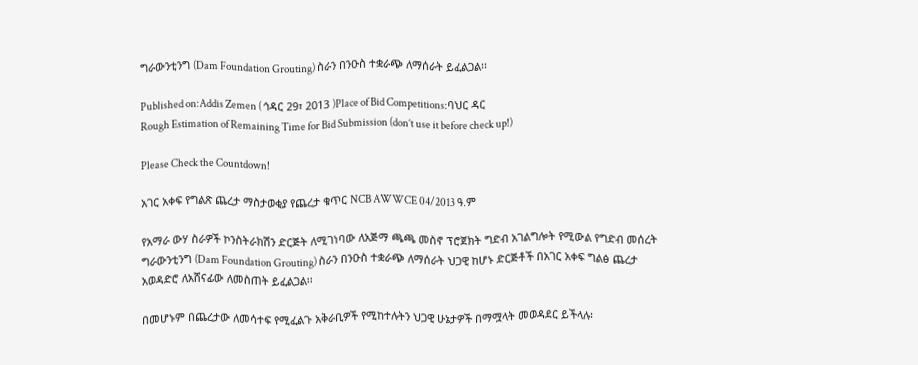ግራውንቲንግ (Dam Foundation Grouting) ስራን በንዑስ ተቋራጭ ለማሰራት ይፈልጋል፡፡

Published on:Addis Zemen ( ኅዳር 29፣ 2013 )Place of Bid Competitions:ባህር ዳር
Rough Estimation of Remaining Time for Bid Submission (don’t use it before check up!)

Please Check the Countdown!

አገር አቀፍ የግልጽ ጨረታ ማስታወቂያ የጨረታ ቁጥር NCB AWWCE 04/2013 ዓ.ም

የአማራ ውሃ ስራዎች ኮንስትራክሽን ድርጅት ለሚገነባው ለአጅማ ጫጫ መስኖ ፕሮጀክት ግድብ አገልግሎት የሚውል የግድብ መሰረት ግራውንቲንግ (Dam Foundation Grouting) ስራን በንዑስ ተቋራጭ ለማሰራት ህጋዊ ከሆኑ ድርጅቶች በአገር አቀፍ ግልፅ ጨረታ አወዳድሮ ለአሸናፊው ለመስጠት ይፈልጋል፡፡

በመሆኑም በጨረታው ለመሳተፍ የሚፈልጉ አቅራቢዎች የሚከተሉትን ህጋዊ ሁኔታዎች በማሟላት መወዳደር ይችላሉ፡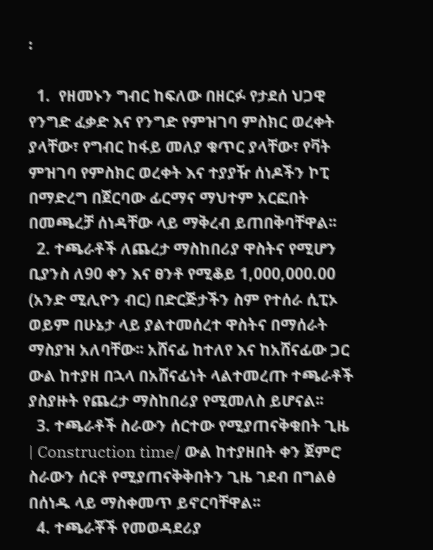፡

  1.  የዘመኑን ግብር ከፍለው በዘርፉ የታደሰ ህጋዊ የንግድ ፈቃድ እና የንግድ የምዝገባ ምስክር ወረቀት ያላቸው፣ የግብር ከፋይ መለያ ቁጥር ያላቸው፣ የቫት ምዝገባ የምስክር ወረቀት እና ተያያዥ ሰነዶችን ኮፒ በማድረግ በጀርባው ፊርማና ማህተም አርፎበት በመጫረቻ ሰነዳቸው ላይ ማቅረብ ይጠበቅባቸዋል፡፡
  2. ተጫራቶች ለጨረታ ማስከበሪያ ዋስትና የሚሆን ቢያንስ ለ90 ቀን እና ፀንቶ የሚቆይ 1,000,000.00 (አንድ ሚሊዮን ብር) በድርጅታችን ስም የተሰራ ሲፒኦ ወይም በሁኔታ ላይ ያልተመሰረተ ዋስትና በማሰራት ማስያዝ አለባቸው፡፡ አሸናፊ ከተለየ እና ከአሸናፊው ጋር ውል ከተያዘ በኋላ በአሸናፊነት ላልተመረጡ ተጫራቶች ያስያዙት የጨረታ ማስከበሪያ የሚመለስ ይሆናል፡፡
  3. ተጫራቶች ስራውን ሰርተው የሚያጠናቅቁበት ጊዜ | Construction time/ ውል ከተያዘበት ቀን ጀምሮ ስራውን ሰርቶ የሚያጠናቅቅበትን ጊዜ ገደብ በግልፅ በሰነዱ ላይ ማስቀመጥ ይኖርባቸዋል፡፡
  4. ተጫራቾች የመወዳደሪያ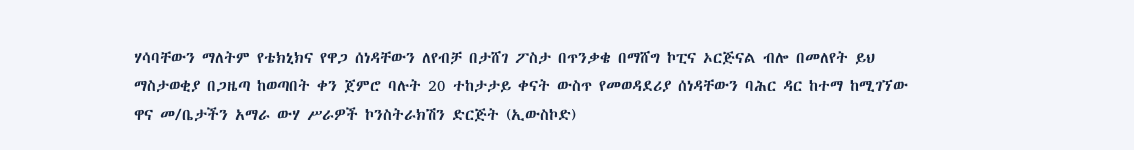ሃሳባቸውን ማለትም የቴክኒክና የዋጋ ሰነዳቸውን ለየብቻ በታሸገ ፖስታ በጥንቃቄ በማሸግ ኮፒና ኦርጅናል ብሎ በመለየት ይህ ማስታወቂያ በጋዜጣ ከወጣበት ቀን ጀምሮ ባሉት 20 ተከታታይ ቀናት ውስጥ የመወዳደሪያ ሰነዳቸውን ባሕር ዳር ከተማ ከሚገኘው ዋና መ/ቤታችን አማራ ውሃ ሥራዎች ኮንስትራክሽን ድርጅት (ኢውስኮድ)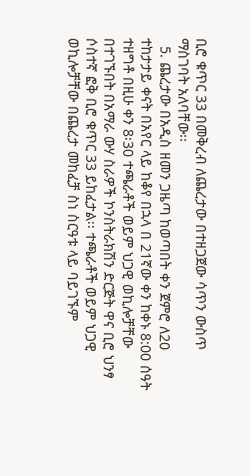ቢሮ ቁጥር 33 በመቅረብ ለጨረታው በተዘጋጀው ሳጥን ውስጥ ማስገባት አለባቸው፡፡
  5. ጨረታው በአዲስ ዘመን ጋዜጣ ከወጣበት ቀን ጀምሮ ለ20 ተከታታይ ቀናት በአየር ላይ ከቆየ በኋላ በ 21ኛው ቀን ከቀኑ 8:00 ሰዓት ተዘግቶ በዚሁ ቀን 8፡30 ተጫራቶች ወይም ህጋዊ ወኪሎቻቸው በተገኙበት በአማራ ውሃ ስራዎች ኮንስትራክሽን ድርጅት ዋና ቢሮ ህንፃ ሶስተኛ ፎቅ ቢሮ ቁጥር 33 ይከፈታል፡፡ ተጫራቶች ወይም ህጋዊ ወኪሎቻቸው በጨረታ መከፈቻ ስነ ስርዓቱ ላይ ባይገኙም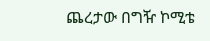ጨረታው በግዥ ኮሚቴ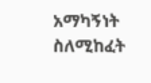አማካኝነት ስለሚከፈት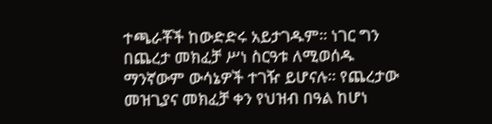ተጫራቾች ከውድድሩ አይታገዱም፡፡ ነገር ግን በጨረታ መክፈቻ ሥነ ስርዓቱ ለሚወሰዱ ማንኛውም ውሳኔዎች ተገዥ ይሆናሉ። የጨረታው መዝጊያና መክፈቻ ቀን የህዝብ በዓል ከሆነ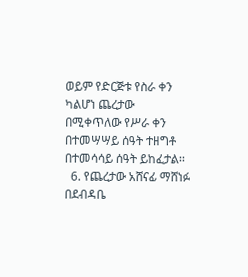ወይም የድርጅቱ የስራ ቀን ካልሆነ ጨረታው በሚቀጥለው የሥራ ቀን በተመሣሣይ ሰዓት ተዘግቶ በተመሳሳይ ሰዓት ይከፈታል፡፡
  6. የጨረታው አሸናፊ ማሸነፉ በደብዳቤ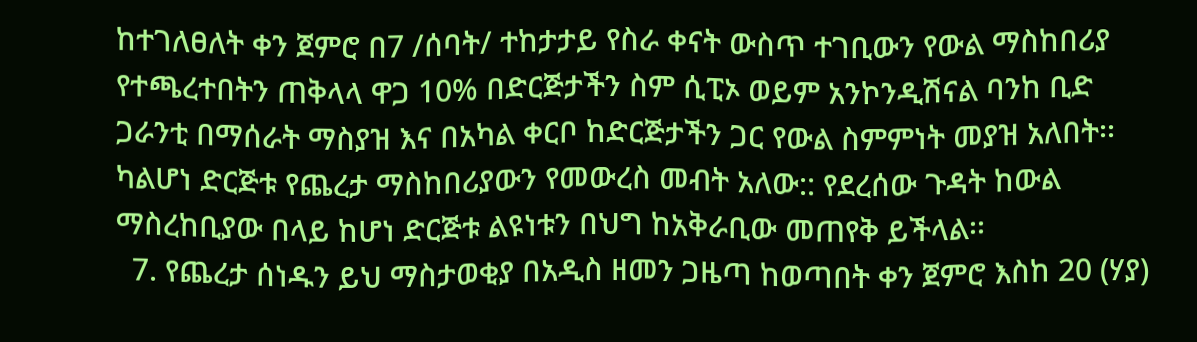ከተገለፀለት ቀን ጀምሮ በ7 /ሰባት/ ተከታታይ የስራ ቀናት ውስጥ ተገቢውን የውል ማስከበሪያ የተጫረተበትን ጠቅላላ ዋጋ 10% በድርጅታችን ስም ሲፒኦ ወይም አንኮንዲሽናል ባንከ ቢድ ጋራንቲ በማሰራት ማስያዝ እና በአካል ቀርቦ ከድርጅታችን ጋር የውል ስምምነት መያዝ አለበት፡፡ ካልሆነ ድርጅቱ የጨረታ ማስከበሪያውን የመውረስ መብት አለው:: የደረሰው ጉዳት ከውል ማስረከቢያው በላይ ከሆነ ድርጅቱ ልዩነቱን በህግ ከአቅራቢው መጠየቅ ይችላል፡፡
  7. የጨረታ ሰነዱን ይህ ማስታወቂያ በአዲስ ዘመን ጋዜጣ ከወጣበት ቀን ጀምሮ እስከ 20 (ሃያ)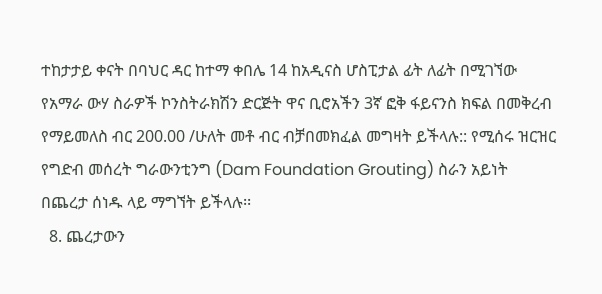ተከታታይ ቀናት በባህር ዳር ከተማ ቀበሌ 14 ከአዲናስ ሆስፒታል ፊት ለፊት በሚገኘው የአማራ ውሃ ስራዎች ኮንስትራክሽን ድርጅት ዋና ቢሮአችን 3ኛ ፎቅ ፋይናንስ ክፍል በመቅረብ የማይመለስ ብር 200.00 /ሁለት መቶ ብር ብቻበመክፈል መግዛት ይችላሉ:: የሚሰሩ ዝርዝር የግድብ መሰረት ግራውንቲንግ (Dam Foundation Grouting) ስራን አይነት በጨረታ ሰነዱ ላይ ማግኘት ይችላሉ፡፡
  8. ጨረታውን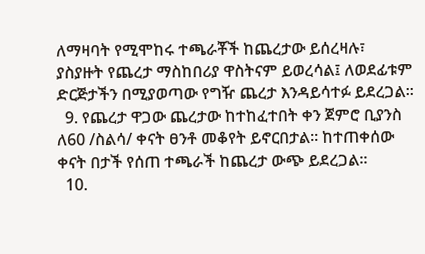ለማዛባት የሚሞከሩ ተጫራቾች ከጨረታው ይሰረዛሉ፣ ያስያዙት የጨረታ ማስከበሪያ ዋስትናም ይወረሳል፤ ለወደፊቱም ድርጅታችን በሚያወጣው የግዥ ጨረታ እንዳይሳተፉ ይደረጋል፡፡
  9. የጨረታ ዋጋው ጨረታው ከተከፈተበት ቀን ጀምሮ ቢያንስ ለ60 /ስልሳ/ ቀናት ፀንቶ መቆየት ይኖርበታል፡፡ ከተጠቀሰው ቀናት በታች የሰጠ ተጫራች ከጨረታ ውጭ ይደረጋል፡፡
  10.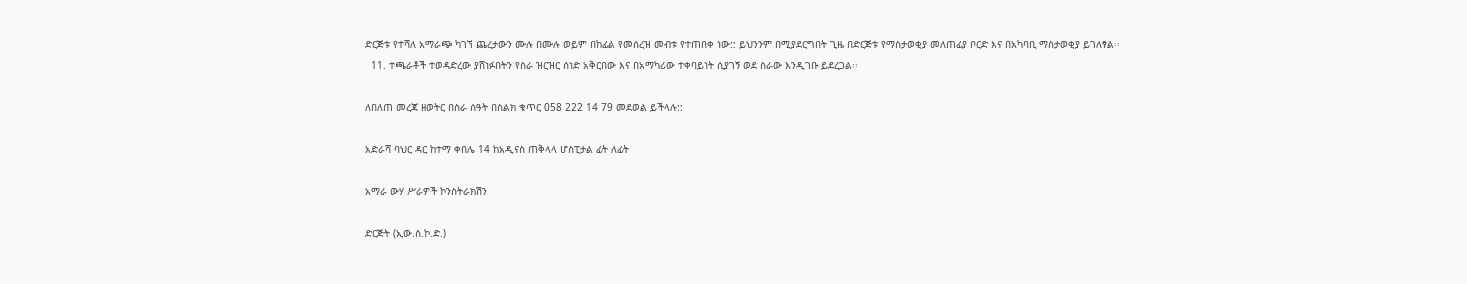ድርጅቱ የተሻለ አማራጭ ካገኘ ጨረታውን ሙሉ በሙሉ ወይም በከፊል የመሰረዝ መብቱ የተጠበቀ ነው:: ይህንንም በሚያደርግበት ጊዜ በድርጅቱ የማስታወቂያ መለጠፊያ ቦርድ እና በአካባቢ ማስታወቂያ ይገለፃል፡፡
  11. ተጫራቶች ተወዳድረው ያሸነፉበትን የስራ ዝርዝር ሰነድ አቅርበው እና በአማካሪው ተቀባይነት ሲያገኝ ወደ ስራው እንዲገቡ ይደረጋል፡፡

ለበለጠ መረጃ ዘወትር በስራ ሰዓት በስልክ ቁጥር 058 222 14 79 መደወል ይችላሉ::

አድራሻ ባህር ዳር ከተማ ቀበሌ 14 ከአዲናስ ጠቅላላ ሆስፒታል ፊት ለፊት

አማራ ውሃ ሥራዎች ኮንስትራክሽን

ድርጅት (ኢው.ስ.ኮ.ድ.)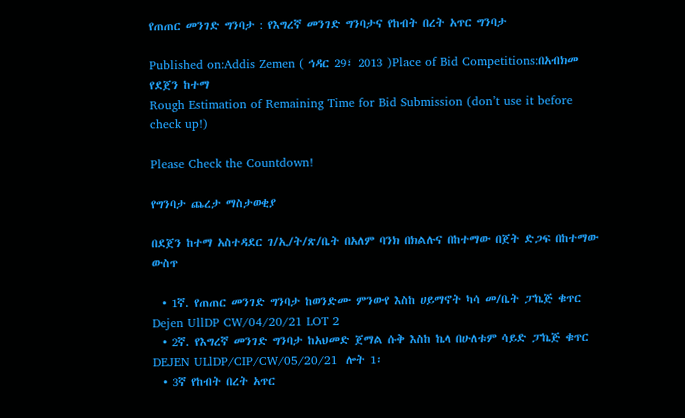የጠጠር መንገድ ግንባታ : የእግረኛ መንገድ ግንባታና የከብት በረት አጥር ግንባታ

Published on:Addis Zemen ( ኅዳር 29፣ 2013 )Place of Bid Competitions:በአብክመ የደጀን ከተማ
Rough Estimation of Remaining Time for Bid Submission (don’t use it before check up!)

Please Check the Countdown!

የግንባታ ጨረታ ማስታወቂያ

በደጀን ከተማ አስተዳደር ገ/ኢ/ት/ጽ/ቤት በአለም ባንክ በክልሉና በከተማው በጀት ድጋፍ በከተማው ውስጥ

  • 1ኛ. የጠጠር መንገድ ግንባታ ከወንድሙ ምንውየ እስከ ሀይማኖት ካሳ መ/ቤት ፓኬጅ ቁጥር Dejen UllDP CW/04/20/21 LOT 2
  • 2ኛ. የእግረኛ መንገድ ግንባታ ከአህመድ ጀማል ሱቅ እስከ ኬላ በሁለቱም ሳይድ ፓኬጅ ቁጥር DEJEN ULlDP/CIP/CW/05/20/21  ሎት 1፡
  • 3ኛ የከብት በረት አጥር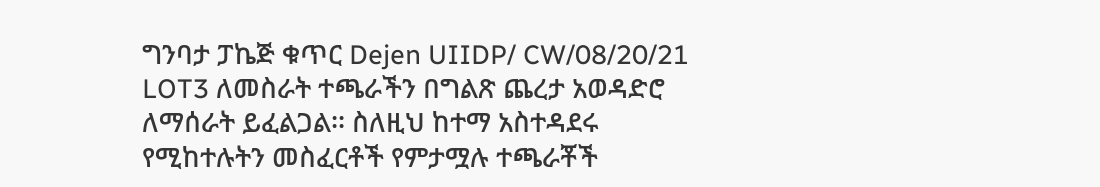ግንባታ ፓኬጅ ቁጥር Dejen UIIDP/ CW/08/20/21 LOT3 ለመስራት ተጫራችን በግልጽ ጨረታ አወዳድሮ ለማሰራት ይፈልጋል፡፡ ስለዚህ ከተማ አስተዳደሩ የሚከተሉትን መስፈርቶች የምታሟሉ ተጫራቾች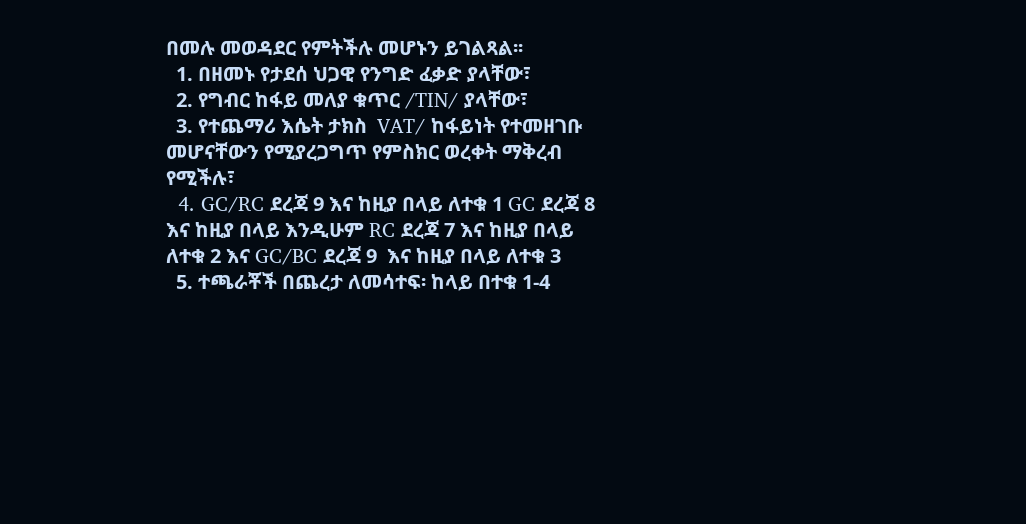በመሉ መወዳደር የምትችሉ መሆኑን ይገልጻል፡፡
  1. በዘመኑ የታደሰ ህጋዊ የንግድ ፈቃድ ያላቸው፣
  2. የግብር ከፋይ መለያ ቁጥር /TIN/ ያላቸው፣
  3. የተጨማሪ እሴት ታክስ  VAT/ ከፋይነት የተመዘገቡ መሆናቸውን የሚያረጋግጥ የምስክር ወረቀት ማቅረብ የሚችሉ፣
  4. GC/RC ደረጃ 9 እና ከዚያ በላይ ለተቁ 1 GC ደረጃ 8 እና ከዚያ በላይ እንዲሁም RC ደረጃ 7 እና ከዚያ በላይ ለተቁ 2 እና GC/BC ደረጃ 9  እና ከዚያ በላይ ለተቁ 3
  5. ተጫራቾች በጨረታ ለመሳተፍ፡ ከላይ በተቁ 1-4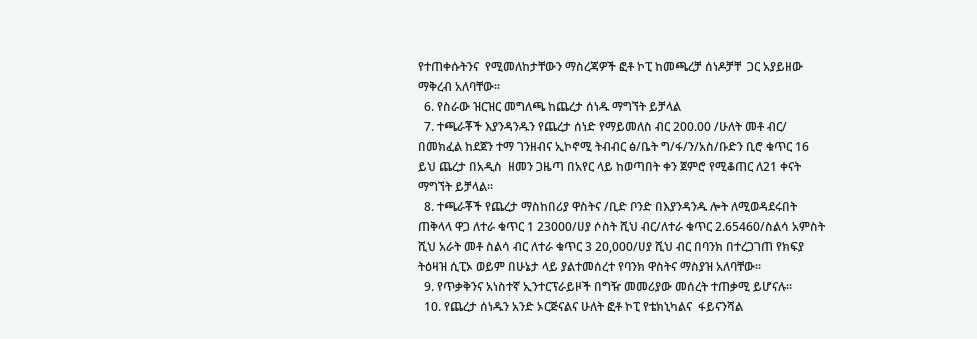የተጠቀሱትንና  የሚመለከታቸውን ማስረጃዎች ፎቶ ኮፒ ከመጫረቻ ሰነዶቻቸ  ጋር አያይዘው ማቅረብ አለባቸው፡፡
  6. የስራው ዝርዝር መግለጫ ከጨረታ ሰነዱ ማግኘት ይቻላል
  7. ተጫራቾች እያንዳንዱን የጨረታ ሰነድ የማይመለስ ብር 200.00 /ሁለት መቶ ብር/ በመክፈል ከደጀን ተማ ገንዘብና ኢኮኖሚ ትብብር ፅ/ቤት ግ/ፋ/ን/አስ/ቡድን ቢሮ ቁጥር 16 ይህ ጨረታ በአዲስ  ዘመን ጋዜጣ በአየር ላይ ከወጣበት ቀን ጀምሮ የሚቆጠር ለ21 ቀናት ማግኘት ይቻላል፡፡
  8. ተጫራቾች የጨረታ ማስከበሪያ ዋስትና /ቢድ ቦንድ በእያንዳንዱ ሎት ለሚወዳደሩበት ጠቅላላ ዋጋ ለተራ ቁጥር 1 23000/ሀያ ሶስት ሺህ ብር/ለተራ ቁጥር 2.65460/ስልሳ አምስት ሺህ አራት መቶ ስልሳ ብር ለተራ ቁጥር 3 20,000/ሀያ ሺህ ብር በባንክ በተረጋገጠ የክፍያ ትዕዛዝ ሲፒኦ ወይም በሁኔታ ላይ ያልተመሰረተ የባንክ ዋስትና ማስያዝ አለባቸው፡፡
  9. የጥቃቅንና አነስተኛ ኢንተርፕራይዞች በግዥ መመሪያው መሰረት ተጠቃሚ ይሆናሉ፡፡
  10. የጨረታ ሰነዱን አንድ ኦርጅናልና ሁለት ፎቶ ኮፒ የቴክኒካልና  ፋይናንሻል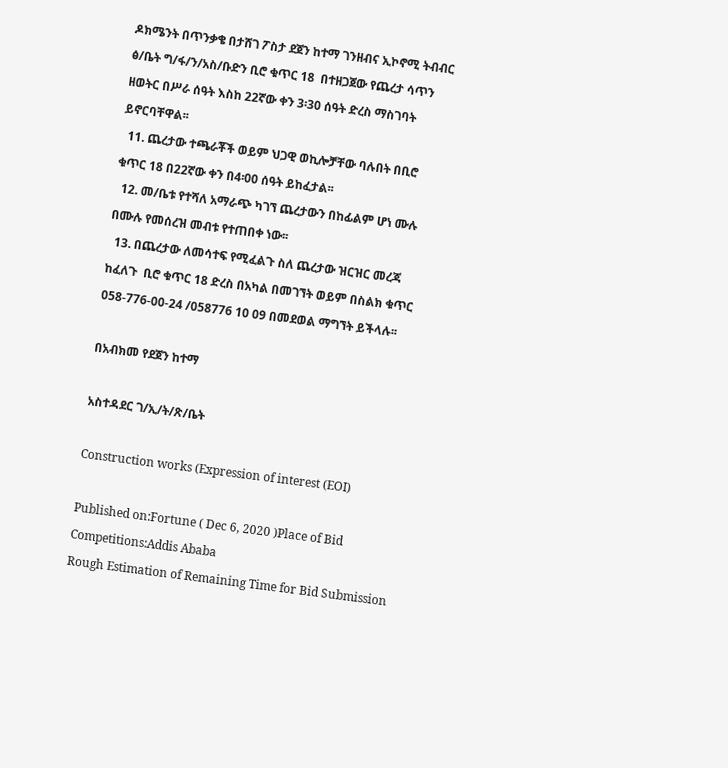ዶክሜንት በጥንቃቄ በታሸገ ፖስታ ደጀን ከተማ ገንዘብና ኢኮኖሚ ትብብር ፅ/ቤት ግ/ፋ/ን/አስ/ቡድን ቢሮ ቁጥር 18  በተዘጋጀው የጨረታ ሳጥን ዘወትር በሥራ ሰዓት እስከ 22ኛው ቀን 3፡30 ሰዓት ድረስ ማስገባት ይኖርባቸዋል፡፡
  11. ጨረታው ተጫራቾች ወይም ህጋዊ ወኪሎቻቸው ባሉበት በቢሮ  ቁጥር 18 በ22ኛው ቀን በ4፡00 ሰዓት ይከፈታል፡፡
  12. መ/ቤቱ የተሻለ አማራጭ ካገኘ ጨረታውን በከፊልም ሆነ ሙሉ  በሙሉ የመሰረዝ መብቱ የተጠበቀ ነው፡፡
  13. በጨረታው ለመሳተፍ የሚፈልጉ ስለ ጨረታው ዝርዝር መረጃ ከፈለጉ  ቢሮ ቁጥር 18 ድረስ በአካል በመገኘት ወይም በስልክ ቁጥር 058-776-00-24 /058776 10 09 በመደወል ማግኘት ይችላሉ፡፡

በአብክመ የደጀን ከተማ

አስተዳደር ገ/ኢ/ት/ጽ/ቤት

Construction works (Expression of interest (EOI)

Published on:Fortune ( Dec 6, 2020 )Place of Bid Competitions:Addis Ababa
Rough Estimation of Remaining Time for Bid Submission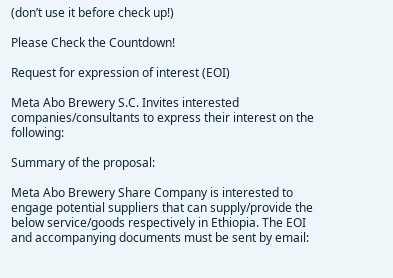(don’t use it before check up!)

Please Check the Countdown!

Request for expression of interest (EOI)

Meta Abo Brewery S.C. Invites interested companies/consultants to express their interest on the following:

Summary of the proposal:

Meta Abo Brewery Share Company is interested to engage potential suppliers that can supply/provide the below service/goods respectively in Ethiopia. The EOI and accompanying documents must be sent by email: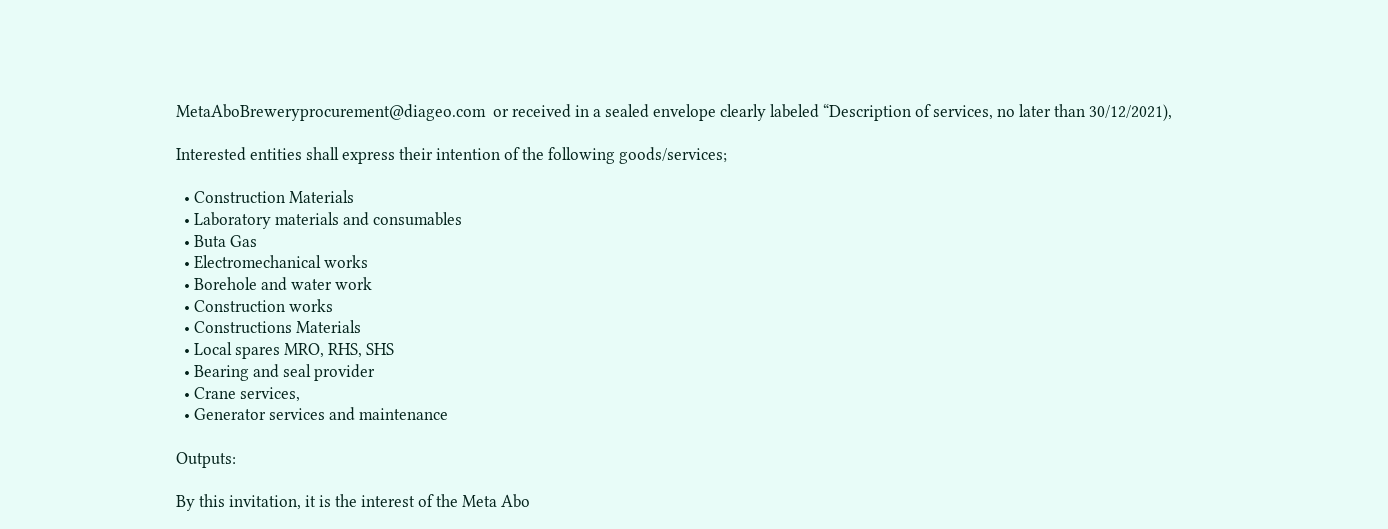MetaAboBreweryprocurement@diageo.com  or received in a sealed envelope clearly labeled “Description of services, no later than 30/12/2021),

Interested entities shall express their intention of the following goods/services;

  • Construction Materials
  • Laboratory materials and consumables
  • Buta Gas
  • Electromechanical works
  • Borehole and water work
  • Construction works
  • Constructions Materials
  • Local spares MRO, RHS, SHS
  • Bearing and seal provider
  • Crane services,
  • Generator services and maintenance

Outputs:

By this invitation, it is the interest of the Meta Abo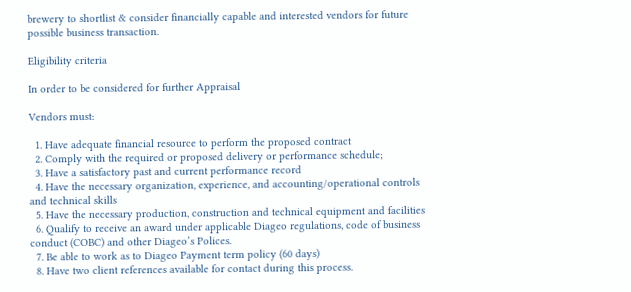brewery to shortlist & consider financially capable and interested vendors for future possible business transaction.

Eligibility criteria

In order to be considered for further Appraisal

Vendors must:

  1. Have adequate financial resource to perform the proposed contract
  2. Comply with the required or proposed delivery or performance schedule;
  3. Have a satisfactory past and current performance record
  4. Have the necessary organization, experience, and accounting/operational controls and technical skills
  5. Have the necessary production, construction and technical equipment and facilities
  6. Qualify to receive an award under applicable Diageo regulations, code of business conduct (COBC) and other Diageo’s Polices.
  7. Be able to work as to Diageo Payment term policy (60 days)
  8. Have two client references available for contact during this process.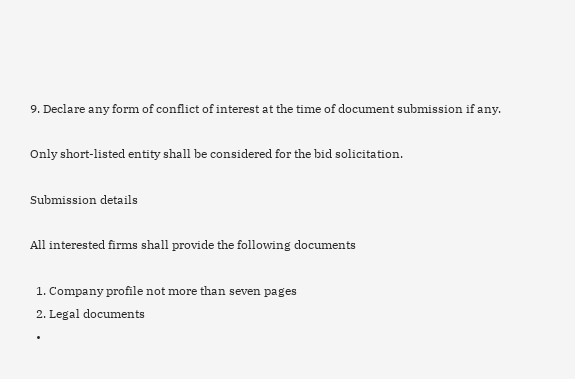9. Declare any form of conflict of interest at the time of document submission if any.

Only short-listed entity shall be considered for the bid solicitation.

Submission details

All interested firms shall provide the following documents

  1. Company profile not more than seven pages
  2. Legal documents
  •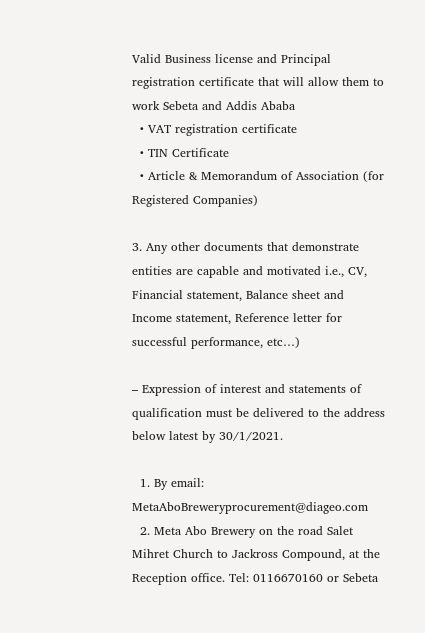Valid Business license and Principal registration certificate that will allow them to work Sebeta and Addis Ababa
  • VAT registration certificate
  • TIN Certificate
  • Article & Memorandum of Association (for Registered Companies)

3. Any other documents that demonstrate entities are capable and motivated i.e., CV, Financial statement, Balance sheet and Income statement, Reference letter for successful performance, etc…)

– Expression of interest and statements of qualification must be delivered to the address below latest by 30/1/2021.

  1. By email: MetaAboBreweryprocurement@diageo.com
  2. Meta Abo Brewery on the road Salet Mihret Church to Jackross Compound, at the Reception office. Tel: 0116670160 or Sebeta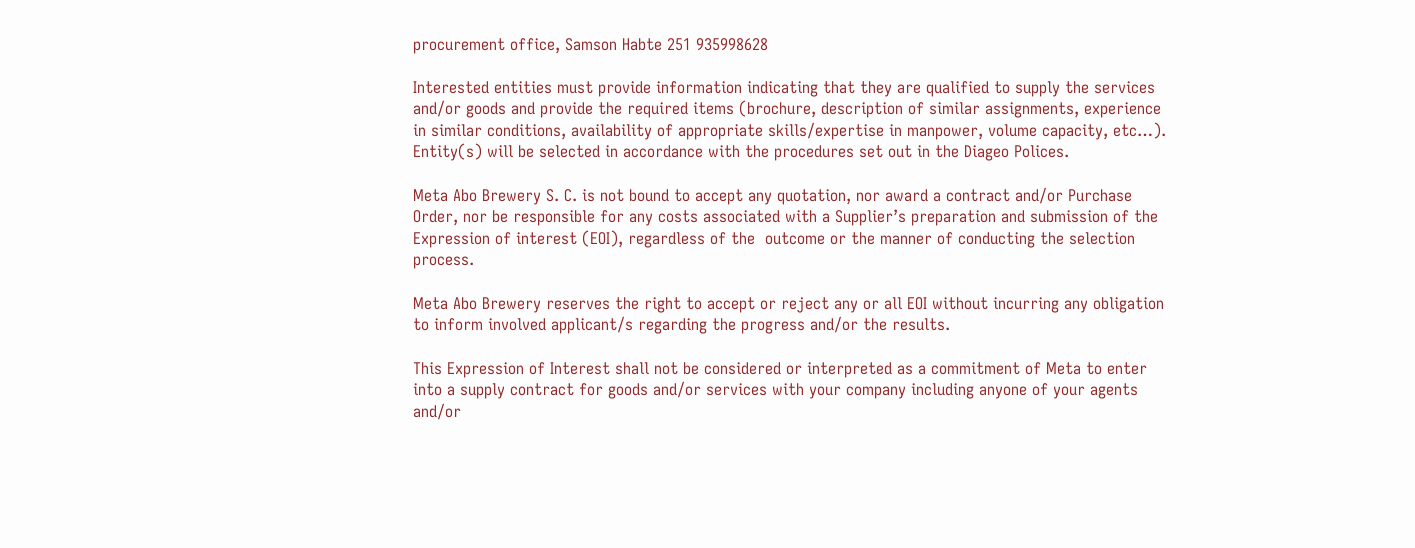procurement office, Samson Habte 251 935998628

Interested entities must provide information indicating that they are qualified to supply the services and/or goods and provide the required items (brochure, description of similar assignments, experience in similar conditions, availability of appropriate skills/expertise in manpower, volume capacity, etc…). Entity(s) will be selected in accordance with the procedures set out in the Diageo Polices.

Meta Abo Brewery S. C. is not bound to accept any quotation, nor award a contract and/or Purchase Order, nor be responsible for any costs associated with a Supplier’s preparation and submission of the Expression of interest (EOI), regardless of the  outcome or the manner of conducting the selection process.

Meta Abo Brewery reserves the right to accept or reject any or all EOI without incurring any obligation to inform involved applicant/s regarding the progress and/or the results.

This Expression of Interest shall not be considered or interpreted as a commitment of Meta to enter into a supply contract for goods and/or services with your company including anyone of your agents and/or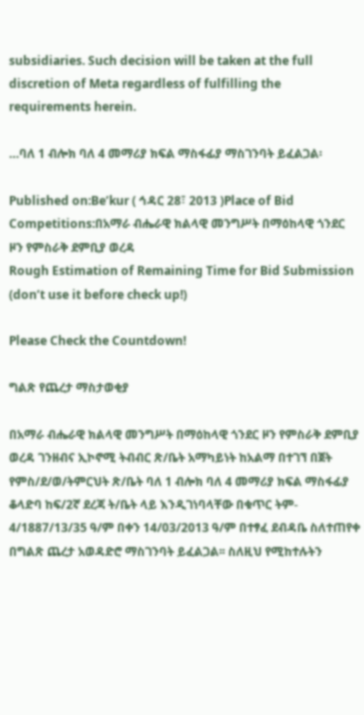subsidiaries. Such decision will be taken at the full discretion of Meta regardless of fulfilling the requirements herein.

…ባለ 1 ብሎክ ባለ 4 መማሪያ ክፍል ማስፋፊያ ማስገንባት ይፈልጋል፡

Published on:Be’kur ( ኅዳር 28፣ 2013 )Place of Bid Competitions:በአማራ ብሔራዊ ክልላዊ መንግሥት በማዕከላዊ ጎንደር ዞን የምስራቅ ደምቢያ ወረዳ
Rough Estimation of Remaining Time for Bid Submission (don’t use it before check up!)

Please Check the Countdown!

ግልጽ የጨረታ ማስታወቂያ

በአማራ ብሔራዊ ክልላዊ መንግሥት በማዕከላዊ ጎንደር ዞን የምስራቅ ደምቢያ ወረዳ ገንዘብና ኢኮኖሚ ትብብር ጽ/ቤት አማካይነት ከአልማ በተገኘ በጀት የምስ/ደ/ወ/ትምርህት ጽ/ቤት ባለ 1 ብሎክ ባለ 4 መማሪያ ክፍል ማስፋፊያ ቆላድባ ከፍ/2ኛ ደረጃ ት/ቤት ላይ እንዲገነባላቸው በቁጥር ትም- 4/1887/13/35 ዓ/ም በቀን 14/03/2013 ዓ/ም በተፃፈ ደብዳቤ ስለተጠየቀ በግልጽ ጨረታ አወዳድሮ ማስገንባት ይፈልጋል፡፡ ስለዚህ የሚከተሉትን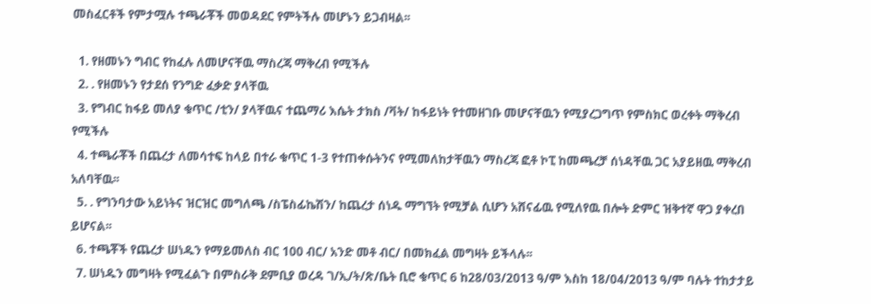መስፈርቶች የምታሟሉ ተጫራቾች መወዳደር የምትችሉ መሆኑን ይጋብዛል፡፡

  1. የዘመኑን ግብር የከፈሉ ለመሆናቸዉ ማስረጃ ማቅረብ የሚችሉ
  2. . የዘመኑን የታደሰ የንግድ ፈቃድ ያላቸዉ
  3. የግብር ከፋይ መለያ ቁጥር /ቲን/ ያላቸዉና ተጨማሪ እሴት ታክስ /ቫት/ ከፋይነት የተመዘገቡ መሆናቸዉን የሚያረጋግጥ የምስክር ወረቀት ማቅረብ የሚችሉ
  4. ተጫራቾች በጨረታ ለመሳተፍ ከላይ በተራ ቁጥር 1-3 የተጠቀሱትንና የሚመለከታቸዉን ማስረጃ ፎቶ ኮፒ ከመጫረቻ ሰነዳቸዉ ጋር አያይዘዉ ማቅረብ አለባቸዉ፡፡
  5. . የግንባታው አይነትና ዝርዝር መግለጫ /ስፔስፊኬሽን/ ከጨረታ ሰነዱ ማግኘት የሚቻል ሲሆን አሸናፊዉ የሚለየዉ በሎት ድምር ዝቅተኛ ዋጋ ያቀረበ ይሆናል፡፡
  6. ተጫቾች የጨረታ ሠነዱን የማይመለስ ብር 100 ብር/ አንድ መቶ ብር/ በመክፈል መግዛት ይችላሉ፡፡
  7. ሠነዱን መግዛት የሚፈልጉ በምስራቅ ደምቢያ ወረዳ ገ/ኢ/ት/ጽ/ቤት ቢሮ ቁጥር 6 ከ28/03/2013 ዓ/ም እስከ 18/04/2013 ዓ/ም ባሉት ተከታታይ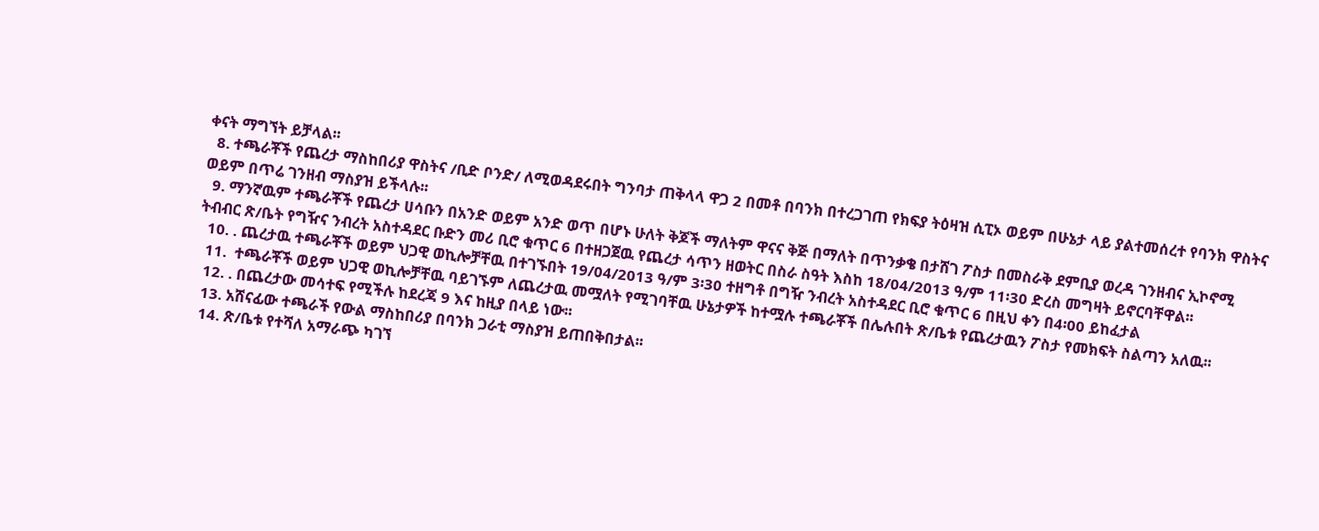ቀናት ማግኘት ይቻላል፡፡
  8. ተጫራቾች የጨረታ ማስከበሪያ ዋስትና /ቢድ ቦንድ/ ለሚወዳደሩበት ግንባታ ጠቅላላ ዋጋ 2 በመቶ በባንክ በተረጋገጠ የክፍያ ትዕዛዝ ሲፒኦ ወይም በሁኔታ ላይ ያልተመሰረተ የባንክ ዋስትና ወይም በጥሬ ገንዘብ ማስያዝ ይችላሉ፡፡
  9. ማንኛዉም ተጫራቾች የጨረታ ሀሳቡን በአንድ ወይም አንድ ወጥ በሆኑ ሁለት ቅጆች ማለትም ዋናና ቅጅ በማለት በጥንቃቄ በታሸገ ፖስታ በመስራቅ ደምቢያ ወረዳ ገንዘብና ኢኮኖሚ ትብብር ጽ/ቤት የግዥና ንብረት አስተዳደር ቡድን መሪ ቢሮ ቁጥር 6 በተዘጋጀዉ የጨረታ ሳጥን ዘወትር በስራ ስዓት እስከ 18/04/2013 ዓ/ም 11፡30 ድረስ መግዛት ይኖርባቸዋል፡፡
  10. . ጨረታዉ ተጫራቾች ወይም ህጋዊ ወኪሎቻቸዉ በተገኙበት 19/04/2013 ዓ/ም 3፡30 ተዘግቶ በግዥ ንብረት አስተዳደር ቢሮ ቁጥር 6 በዚህ ቀን በ4፡00 ይከፈታል
  11.  ተጫራቾች ወይም ህጋዊ ወኪሎቻቸዉ ባይገኙም ለጨረታዉ መሟለት የሚገባቸዉ ሁኔታዎች ከተሟሉ ተጫራቾች በሌሉበት ጽ/ቤቱ የጨረታዉን ፖስታ የመክፍት ስልጣን አለዉ፡፡
  12. . በጨረታው መሳተፍ የሚችሉ ከደረጃ 9 እና ከዚያ በላይ ነው፡፡
  13. አሸናፊው ተጫራች የውል ማስከበሪያ በባንክ ጋራቲ ማስያዝ ይጠበቅበታል፡፡
  14. ጽ/ቤቱ የተሻለ አማራጭ ካገኘ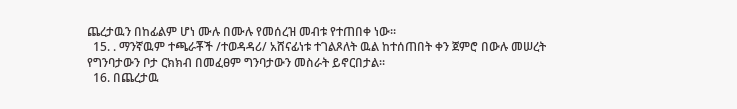ጨረታዉን በከፊልም ሆነ ሙሉ በሙሉ የመሰረዝ መብቱ የተጠበቀ ነው፡፡
  15. . ማንኛዉም ተጫራቾች /ተወዳዳሪ/ አሸናፊነቱ ተገልጾለት ዉል ከተሰጠበት ቀን ጀምሮ በውሉ መሠረት የግንባታውን ቦታ ርክክብ በመፈፀም ግንባታውን መስራት ይኖርበታል፡፡
  16. በጨረታዉ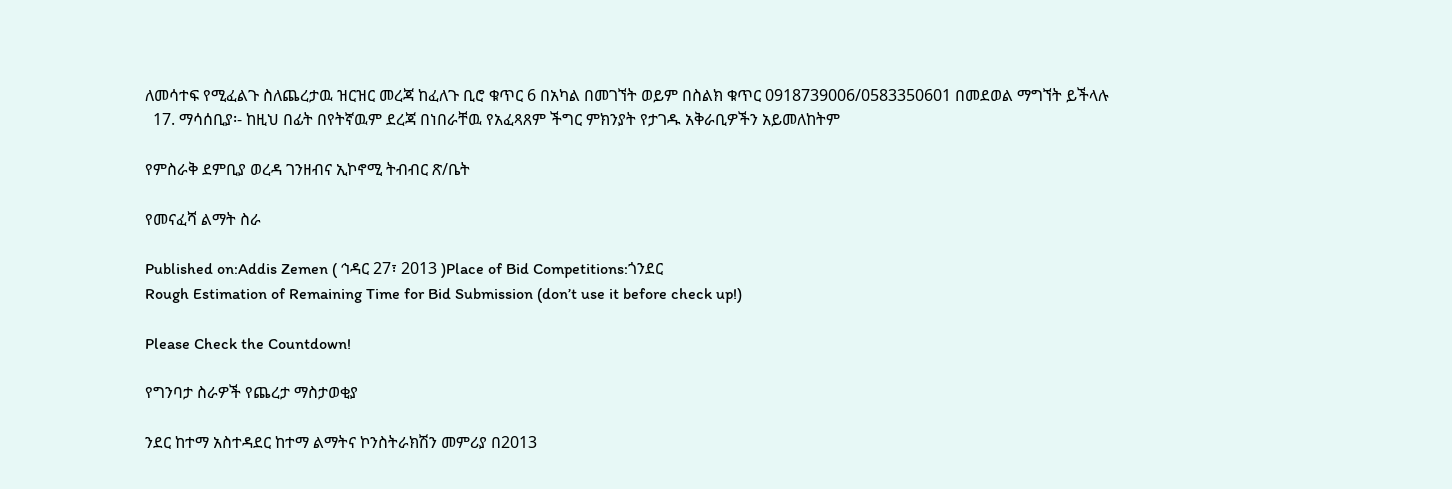ለመሳተፍ የሚፈልጉ ስለጨረታዉ ዝርዝር መረጃ ከፈለጉ ቢሮ ቁጥር 6 በአካል በመገኘት ወይም በስልክ ቁጥር 0918739006/0583350601 በመደወል ማግኘት ይችላሉ
  17. ማሳሰቢያ፡- ከዚህ በፊት በየትኛዉም ደረጃ በነበራቸዉ የአፈጻጸም ችግር ምክንያት የታገዱ አቅራቢዎችን አይመለከትም

የምስራቅ ደምቢያ ወረዳ ገንዘብና ኢኮኖሚ ትብብር ጽ/ቤት

የመናፈሻ ልማት ስራ

Published on:Addis Zemen ( ኅዳር 27፣ 2013 )Place of Bid Competitions:ጎንደር
Rough Estimation of Remaining Time for Bid Submission (don’t use it before check up!)

Please Check the Countdown!

የግንባታ ስራዎች የጨረታ ማስታወቂያ

ንደር ከተማ አስተዳደር ከተማ ልማትና ኮንስትራክሽን መምሪያ በ2013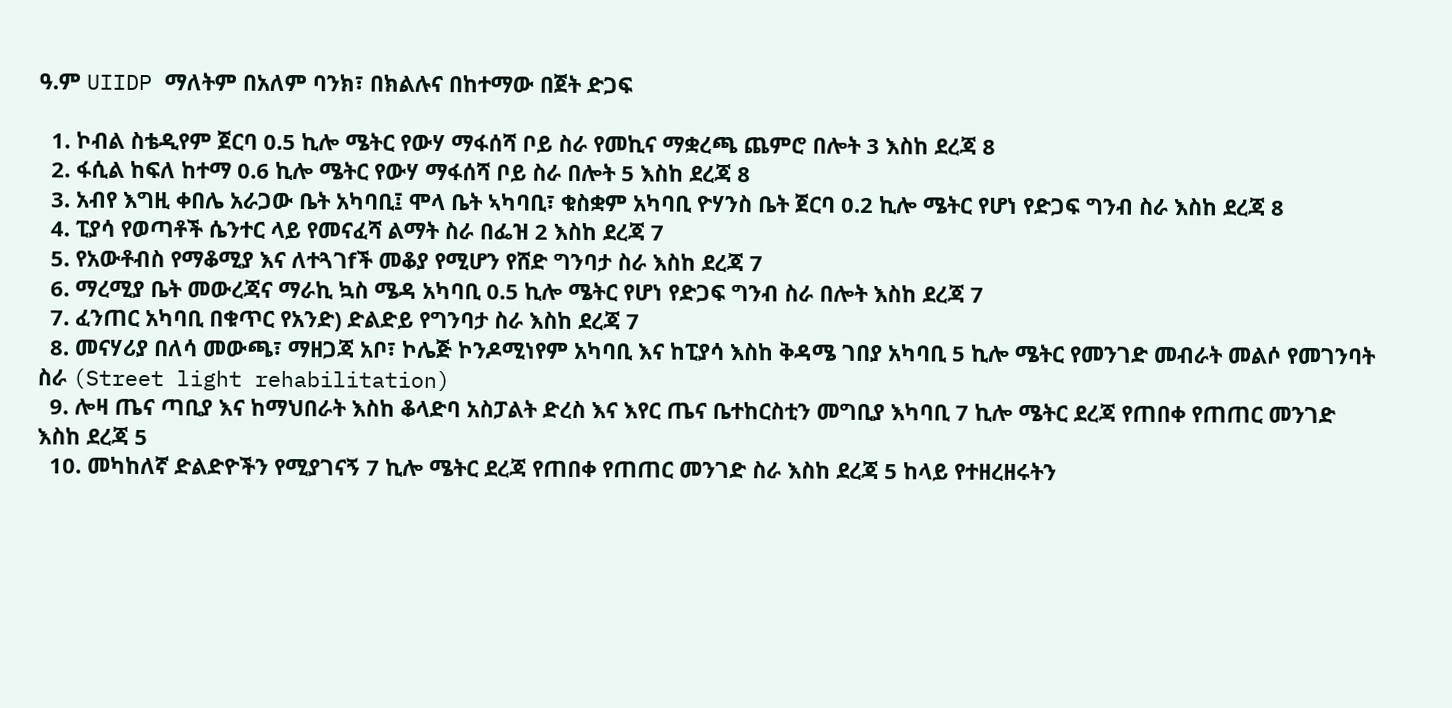ዓ.ም UIIDP ማለትም በአለም ባንክ፣ በክልሉና በከተማው በጀት ድጋፍ

  1. ኮብል ስቴዲየም ጀርባ 0.5 ኪሎ ሜትር የውሃ ማፋሰሻ ቦይ ስራ የመኪና ማቋረጫ ጨምሮ በሎት 3 እስከ ደረጃ 8
  2. ፋሲል ከፍለ ከተማ 0.6 ኪሎ ሜትር የውሃ ማፋሰሻ ቦይ ስራ በሎት 5 እስከ ደረጃ 8
  3. አብየ እግዚ ቀበሌ አራጋው ቤት አካባቢ፤ ሞላ ቤት ኣካባቢ፣ ቁስቋም አካባቢ ዮሃንስ ቤት ጀርባ 0.2 ኪሎ ሜትር የሆነ የድጋፍ ግንብ ስራ እስከ ደረጃ 8
  4. ፒያሳ የወጣቶች ሴንተር ላይ የመናፈሻ ልማት ስራ በፌዝ 2 እስከ ደረጃ 7
  5. የአውቶብስ የማቆሚያ እና ለተጓገfች መቆያ የሚሆን የሸድ ግንባታ ስራ እስከ ደረጃ 7
  6. ማረሚያ ቤት መውረጃና ማራኪ ኳስ ሜዳ አካባቢ 0.5 ኪሎ ሜትር የሆነ የድጋፍ ግንብ ስራ በሎት እስከ ደረጃ 7
  7. ፈንጠር አካባቢ በቁጥር የአንድ) ድልድይ የግንባታ ስራ እስከ ደረጃ 7
  8. መናሃሪያ በለሳ መውጫ፣ ማዘጋጃ አቦ፣ ኮሌጅ ኮንዶሚነየም አካባቢ እና ከፒያሳ እስከ ቅዳሜ ገበያ አካባቢ 5 ኪሎ ሜትር የመንገድ መብራት መልሶ የመገንባት ስራ (Street light rehabilitation)
  9. ሎዛ ጤና ጣቢያ እና ከማህበራት እስከ ቆላድባ አስፓልት ድረስ እና እየር ጤና ቤተከርስቲን መግቢያ እካባቢ 7 ኪሎ ሜትር ደረጃ የጠበቀ የጠጠር መንገድ እስከ ደረጃ 5
  10. መካከለኛ ድልድዮችን የሚያገናኝ 7 ኪሎ ሜትር ደረጃ የጠበቀ የጠጠር መንገድ ስራ እስከ ደረጃ 5 ከላይ የተዘረዘሩትን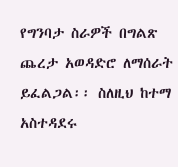የግንባታ ስራዎች በግልጽ ጨረታ አወዳድሮ ለማሰራት ይፈልጋል፡፡ ስለዚህ ከተማ አስተዳደሩ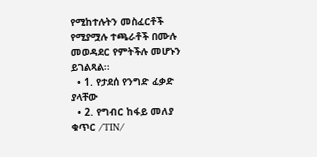የሚከተሉትን መስፈርቶች የሚያሟሉ ተጫራቶች በሙሉ መወዳደር የምትችሉ መሆኑን ይገልጻል፡፡
  • 1. የታደሰ የንግድ ፈቃድ ያላቸው
  • 2. የግብር ከፋይ መለያ ቁጥር /TIN/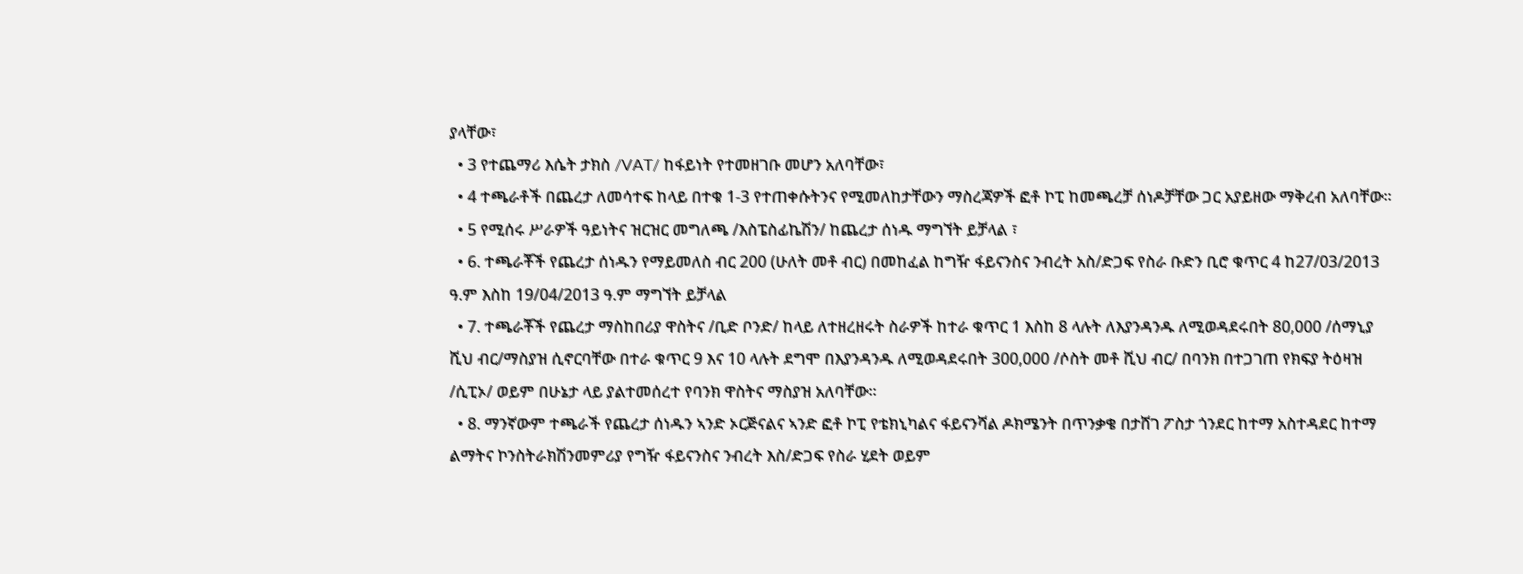ያላቸው፣
  • 3 የተጨማሪ እሴት ታክስ /VAT/ ከፋይነት የተመዘገቡ መሆን አለባቸው፣
  • 4 ተጫራቶች በጨረታ ለመሳተፍ ከላይ በተቁ 1-3 የተጠቀሱትንና የሚመለከታቸውን ማስረጃዎች ፎቶ ኮፒ ከመጫረቻ ሰነዶቻቸው ጋር አያይዘው ማቅረብ አለባቸው፡፡
  • 5 የሚሰሩ ሥራዎች ዓይነትና ዝርዝር መግለጫ /እስፔስፊኬሽን/ ከጨረታ ሰነዱ ማግኘት ይቻላል ፣
  • 6. ተጫራቾች የጨረታ ሰነዱን የማይመለስ ብር 200 (ሁለት መቶ ብር) በመከፈል ከግዥ ፋይናንስና ንብረት አስ/ድጋፍ የስራ ቡድን ቢሮ ቁጥር 4 ከ27/03/2013 ዓ.ም እስከ 19/04/2013 ዓ.ም ማግኘት ይቻላል
  • 7. ተጫራቾች የጨረታ ማስከበሪያ ዋስትና /ቢድ ቦንድ/ ከላይ ለተዘረዘሩት ስራዎች ከተራ ቁጥር 1 እስከ 8 ላሉት ለእያንዳንዱ ለሚወዳደሩበት 80,000 /ሰማኒያ ሺህ ብር/ማስያዝ ሲኖርባቸው በተራ ቁጥር 9 እና 10 ላሉት ደግሞ በእያንዳንዱ ለሚወዳደሩበት 300,000 /ሶስት መቶ ሺህ ብር/ በባንክ በተጋገጠ የክፍያ ትዕዛዝ /ሲፒኦ/ ወይም በሁኔታ ላይ ያልተመሰረተ የባንክ ዋስትና ማስያዝ አለባቸው፡፡
  • 8. ማንኛውም ተጫራች የጨረታ ሰነዱን ኣንድ ኦርጅናልና ኣንድ ፎቶ ኮፒ የቴክኒካልና ፋይናንሻል ዶክሜንት በጥንቃቄ በታሸገ ፖስታ ጎንደር ከተማ አስተዳደር ከተማ ልማትና ኮንስትራክሽንመምሪያ የግዥ ፋይናንስና ንብረት እስ/ድጋፍ የስራ ሂደት ወይም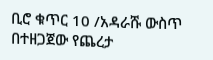ቢሮ ቁጥር 10 /አዳራሹ ውስጥ በተዘጋጀው የጨረታ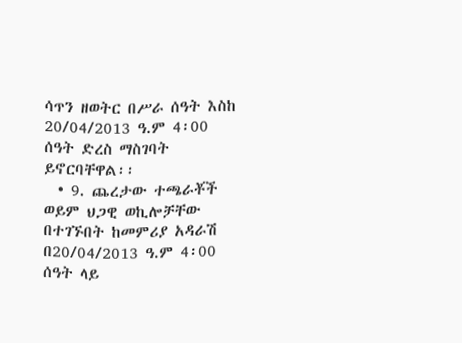ሳጥን ዘወትር በሥራ ሰዓት እስከ 20/04/2013 ዓ.ም 4፡00 ሰዓት ድረስ ማስገባት ይኖርባቸዋል፡፡
  • 9. ጨረታው ተጫራቾች ወይም ህጋዊ ወኪሎቻቸው በተገኙበት ከመምሪያ አዳራሽ በ20/04/2013 ዓ.ም 4፡00 ሰዓት ላይ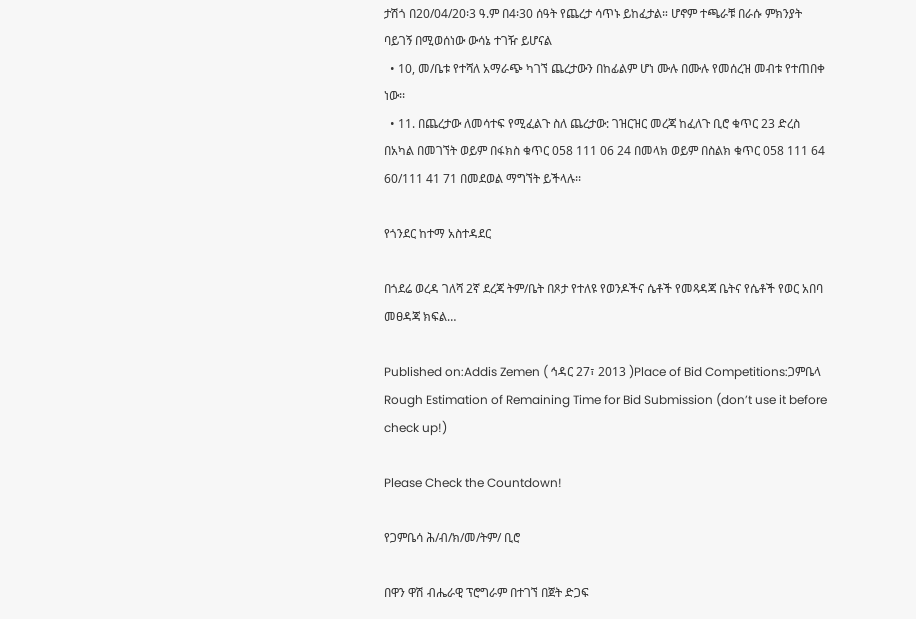ታሽጎ በ20/04/20፡3 ዓ.ም በ4፡30 ሰዓት የጨረታ ሳጥኑ ይከፈታል። ሆኖም ተጫራቹ በራሱ ምክንያት ባይገኝ በሚወሰነው ውሳኔ ተገዥ ይሆናል
  • 10, መ/ቤቱ የተሻለ አማራጭ ካገኘ ጨረታውን በከፊልም ሆነ ሙሉ በሙሉ የመሰረዝ መብቱ የተጠበቀ ነው፡፡
  • 11. በጨረታው ለመሳተፍ የሚፈልጉ ስለ ጨረታው: ገዝርዝር መረጃ ከፈለጉ ቢሮ ቁጥር 23 ድረስ በአካል በመገኘት ወይም በፋክስ ቁጥር 058 111 06 24 በመላክ ወይም በስልክ ቁጥር 058 111 64 60/111 41 71 በመደወል ማግኘት ይችላሉ፡፡

የጎንደር ከተማ አስተዳደር

በጎደሬ ወረዳ ገለሻ 2ኛ ደረጃ ትም/ቤት በጾታ የተለዩ የወንዶችና ሴቶች የመጻዳጃ ቤትና የሴቶች የወር አበባ መፀዳጃ ክፍል…

Published on:Addis Zemen ( ኅዳር 27፣ 2013 )Place of Bid Competitions:ጋምቤላ
Rough Estimation of Remaining Time for Bid Submission (don’t use it before check up!)

Please Check the Countdown!

የጋምቤሳ ሕ/ብ/ክ/መ/ትም/ ቢሮ

በዋን ዋሽ ብሔራዊ ፕሮግራም በተገኘ በጀት ድጋፍ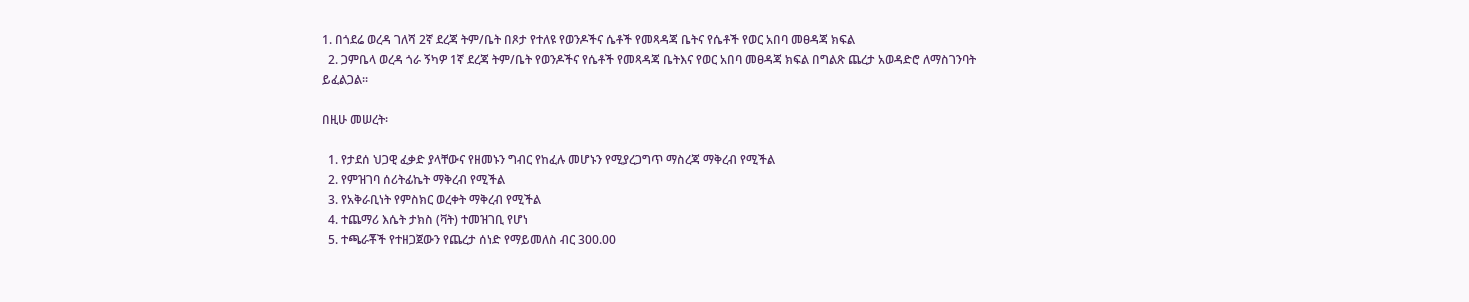1. በጎደሬ ወረዳ ገለሻ 2ኛ ደረጃ ትም/ቤት በጾታ የተለዩ የወንዶችና ሴቶች የመጻዳጃ ቤትና የሴቶች የወር አበባ መፀዳጃ ክፍል
  2. ጋምቤላ ወረዳ ጎራ ኝካዎ 1ኛ ደረጃ ትም/ቤት የወንዶችና የሴቶች የመጻዳጃ ቤትእና የወር አበባ መፀዳጃ ክፍል በግልጽ ጨረታ አወዳድሮ ለማስገንባት ይፈልጋል፡፡

በዚሁ መሠረት፡

  1. የታደሰ ህጋዊ ፈቃድ ያላቸውና የዘመኑን ግብር የከፈሉ መሆኑን የሚያረጋግጥ ማስረጃ ማቅረብ የሚችል
  2. የምዝገባ ሰሪትፊኬት ማቅረብ የሚችል
  3. የአቅራቢነት የምስክር ወረቀት ማቅረብ የሚችል
  4. ተጨማሪ እሴት ታክስ (ቫት) ተመዝገቢ የሆነ
  5. ተጫራቾች የተዘጋጀውን የጨረታ ሰነድ የማይመለስ ብር 300.00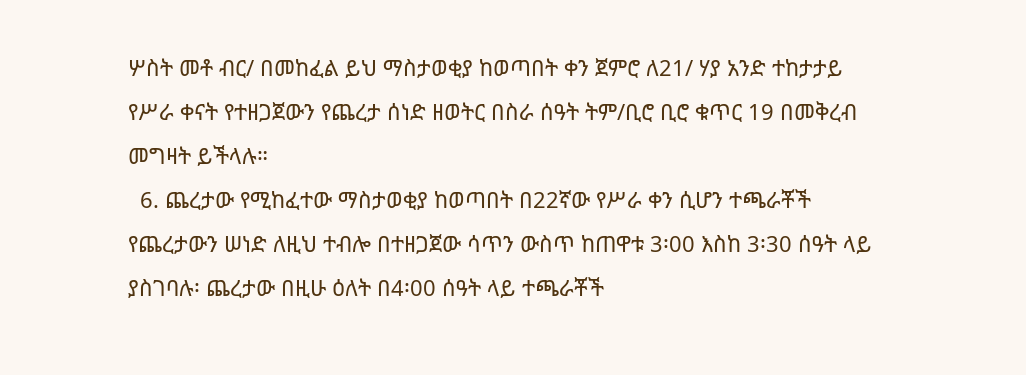ሦስት መቶ ብር/ በመከፈል ይህ ማስታወቂያ ከወጣበት ቀን ጀምሮ ለ21/ ሃያ አንድ ተከታታይ የሥራ ቀናት የተዘጋጀውን የጨረታ ሰነድ ዘወትር በስራ ሰዓት ትም/ቢሮ ቢሮ ቁጥር 19 በመቅረብ መግዛት ይችላሉ።
  6. ጨረታው የሚከፈተው ማስታወቂያ ከወጣበት በ22ኛው የሥራ ቀን ሲሆን ተጫራቾች የጨረታውን ሠነድ ለዚህ ተብሎ በተዘጋጀው ሳጥን ውስጥ ከጠዋቱ 3፡00 እስከ 3፡30 ሰዓት ላይ ያስገባሉ፡ ጨረታው በዚሁ ዕለት በ4፡00 ሰዓት ላይ ተጫራቾች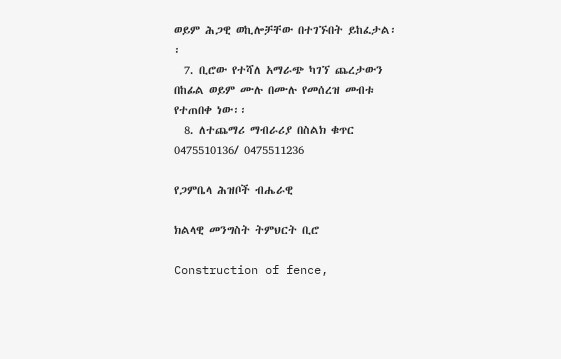ወይም ሕጋዊ ወኪሎቻቸው በተገኙበት ይከፈታል፡፡
  7. ቢሮው የተሻለ አማራጭ ካገኘ ጨረታውን በከፊል ወይም ሙሉ በሙሉ የመሰረዝ መብቱ የተጠበቀ ነው፡፡
  8. ለተጨማሪ ማብራሪያ በስልክ ቁጥር 0475510136/ 0475511236

የጋምቤላ ሕዝቦች ብሔራዊ

ክልላዊ መንግስት ትምህርት ቢሮ

Construction of fence,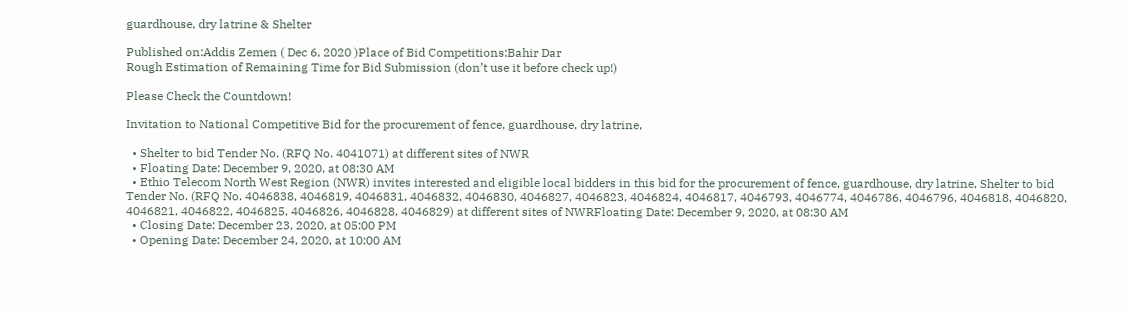guardhouse, dry latrine & Shelter

Published on:Addis Zemen ( Dec 6, 2020 )Place of Bid Competitions:Bahir Dar
Rough Estimation of Remaining Time for Bid Submission (don’t use it before check up!)

Please Check the Countdown!

Invitation to National Competitive Bid for the procurement of fence, guardhouse, dry latrine,

  • Shelter to bid Tender No. (RFQ No. 4041071) at different sites of NWR
  • Floating Date: December 9, 2020, at 08:30 AM
  • Ethio Telecom North West Region (NWR) invites interested and eligible local bidders in this bid for the procurement of fence, guardhouse, dry latrine, Shelter to bid Tender No. (RFQ No. 4046838, 4046819, 4046831, 4046832, 4046830, 4046827, 4046823, 4046824, 4046817, 4046793, 4046774, 4046786, 4046796, 4046818, 4046820, 4046821, 4046822, 4046825, 4046826, 4046828, 4046829) at different sites of NWRFloating Date: December 9, 2020, at 08:30 AM
  • Closing Date: December 23, 2020, at 05:00 PM
  • Opening Date: December 24, 2020, at 10:00 AM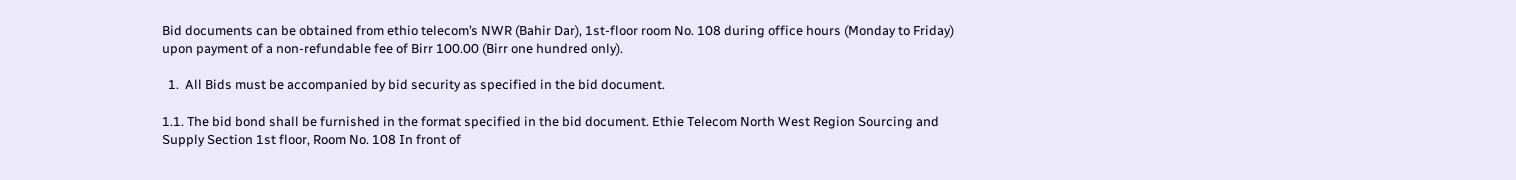Bid documents can be obtained from ethio telecom’s NWR (Bahir Dar), 1st-floor room No. 108 during office hours (Monday to Friday) upon payment of a non-refundable fee of Birr 100.00 (Birr one hundred only).

  1.  All Bids must be accompanied by bid security as specified in the bid document.

1.1. The bid bond shall be furnished in the format specified in the bid document. Ethie Telecom North West Region Sourcing and Supply Section 1st floor, Room No. 108 In front of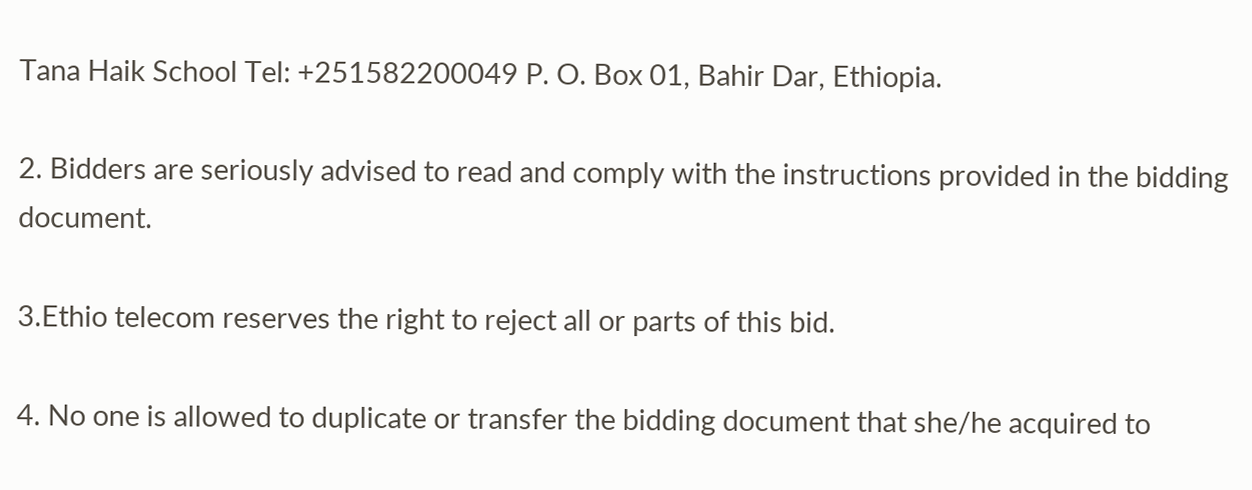Tana Haik School Tel: +251582200049 P. O. Box 01, Bahir Dar, Ethiopia.

2. Bidders are seriously advised to read and comply with the instructions provided in the bidding document.

3.Ethio telecom reserves the right to reject all or parts of this bid.

4. No one is allowed to duplicate or transfer the bidding document that she/he acquired to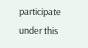participate under this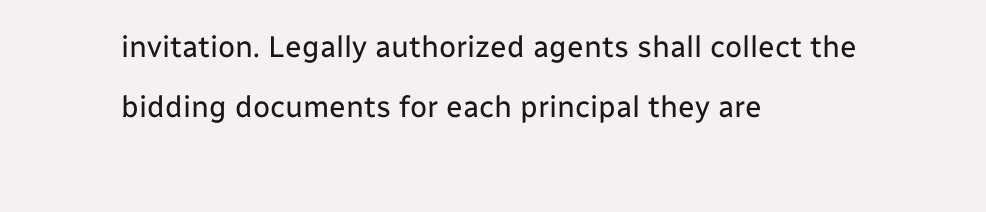invitation. Legally authorized agents shall collect the bidding documents for each principal they are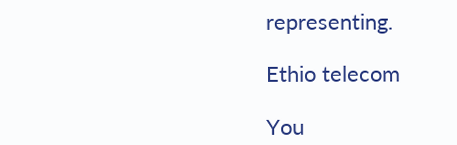representing.

Ethio telecom

You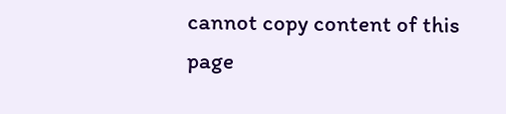cannot copy content of this page